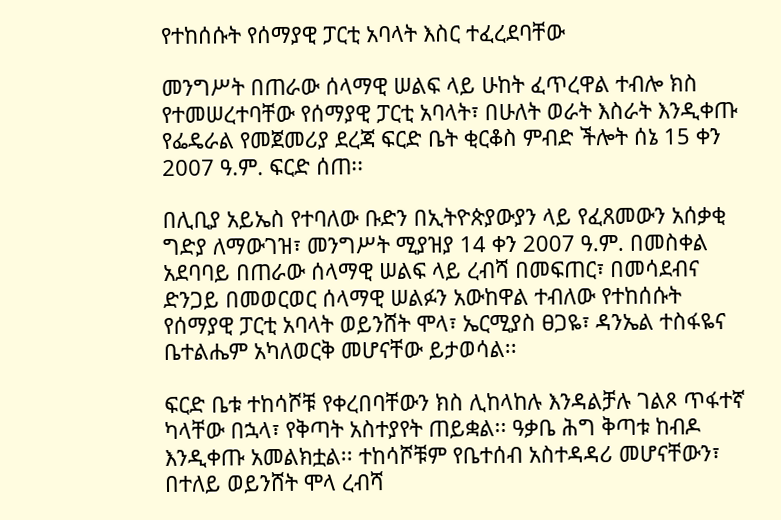የተከሰሱት የሰማያዊ ፓርቲ አባላት እስር ተፈረደባቸው

መንግሥት በጠራው ሰላማዊ ሠልፍ ላይ ሁከት ፈጥረዋል ተብሎ ክስ የተመሠረተባቸው የሰማያዊ ፓርቲ አባላት፣ በሁለት ወራት እስራት እንዲቀጡ የፌዴራል የመጀመሪያ ደረጃ ፍርድ ቤት ቂርቆስ ምብድ ችሎት ሰኔ 15 ቀን 2007 ዓ.ም. ፍርድ ሰጠ፡፡

በሊቢያ አይኤስ የተባለው ቡድን በኢትዮጵያውያን ላይ የፈጸመውን አሰቃቂ ግድያ ለማውገዝ፣ መንግሥት ሚያዝያ 14 ቀን 2007 ዓ.ም. በመስቀል አደባባይ በጠራው ሰላማዊ ሠልፍ ላይ ረብሻ በመፍጠር፣ በመሳደብና ድንጋይ በመወርወር ሰላማዊ ሠልፉን አውከዋል ተብለው የተከሰሱት የሰማያዊ ፓርቲ አባላት ወይንሸት ሞላ፣ ኤርሚያስ ፀጋዬ፣ ዳንኤል ተስፋዬና ቤተልሔም አካለወርቅ መሆናቸው ይታወሳል፡፡

ፍርድ ቤቱ ተከሳሾቹ የቀረበባቸውን ክስ ሊከላከሉ እንዳልቻሉ ገልጾ ጥፋተኛ ካላቸው በኋላ፣ የቅጣት አስተያየት ጠይቋል፡፡ ዓቃቤ ሕግ ቅጣቱ ከብዶ እንዲቀጡ አመልክቷል፡፡ ተከሳሾቹም የቤተሰብ አስተዳዳሪ መሆናቸውን፣ በተለይ ወይንሸት ሞላ ረብሻ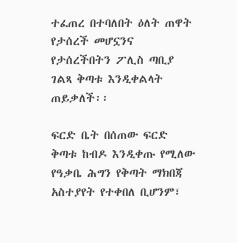ተፈጠረ በተባለበት ዕለት ጠዋት የታሰረች መሆኗንና የታሰረችበትን ፖሊስ ጣቢያ ገልጻ ቅጣቱ እንዲቀልላት ጠይቃለች፡፡

ፍርድ ቤት በሰጠው ፍርድ ቅጣቱ ከብዶ እንዲቀጡ የሚለው የዓቃቤ ሕግን የቅጣት ማክበጃ አስተያየት የተቀበለ ቢሆንም፣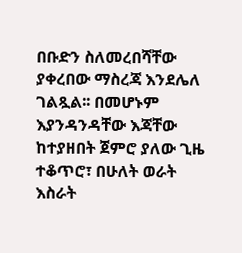በቡድን ስለመረበሻቸው ያቀረበው ማስረጃ እንደሌለ ገልጿል፡፡ በመሆኑም እያንዳንዳቸው እጃቸው ከተያዘበት ጀምሮ ያለው ጊዜ ተቆጥሮ፣ በሁለት ወራት እስራት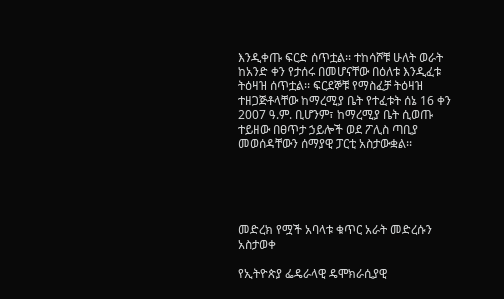እንዲቀጡ ፍርድ ሰጥቷል፡፡ ተከሳሾቹ ሁለት ወራት ከአንድ ቀን የታሰሩ በመሆናቸው በዕለቱ እንዲፈቱ ትዕዛዝ ሰጥቷል፡፡ ፍርደኞቹ የማስፈቻ ትዕዛዝ ተዘጋጅቶላቸው ከማረሚያ ቤት የተፈቱት ሰኔ 16 ቀን 2007 ዓ.ም. ቢሆንም፣ ከማረሚያ ቤት ሲወጡ ተይዘው በፀጥታ ኃይሎች ወደ ፖሊስ ጣቢያ መወሰዳቸውን ሰማያዊ ፓርቲ አስታውቋል፡፡





መድረክ የሟች አባላቱ ቁጥር አራት መድረሱን አስታወቀ

የኢትዮጵያ ፌዴራላዊ ዴሞክራሲያዊ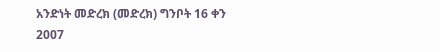አንድነት መድረክ (መድረክ) ግንቦት 16 ቀን 2007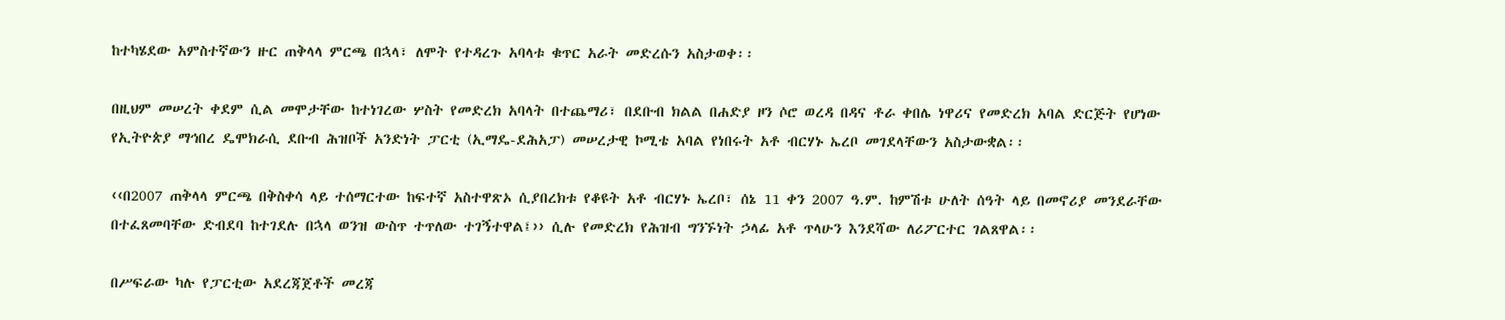ከተካሄደው አምስተኛውን ዙር ጠቅላላ ምርጫ በኋላ፣ ለሞት የተዳረጉ አባላቱ ቁጥር አራት መድረሱን አስታወቀ፡፡

በዚህም መሠረት ቀደም ሲል መሞታቸው ከተነገረው ሦስት የመድረክ አባላት በተጨማሪ፣ በደቡብ ክልል በሐድያ ዞን ሶሮ ወረዳ በዳና ቶራ ቀበሌ ነዋሪና የመድረክ አባል ድርጅት የሆነው የኢትዮጵያ ማኅበረ ዴሞክራሲ ደቡብ ሕዝቦች አንድነት ፓርቲ (ኢማዴ-ደሕአፓ) መሠረታዊ ኮሚቴ አባል የነበሩት አቶ ብርሃኑ ኤረቦ መገደላቸውን አስታውቋል፡፡

‹‹በ2007 ጠቅላላ ምርጫ በቅስቀሳ ላይ ተሰማርተው ከፍተኛ አስተዋጽኦ ሲያበረክቱ የቆዩት አቶ ብርሃኑ ኤረቦ፣ ሰኔ 11 ቀን 2007 ዓ.ም. ከምሽቱ ሁለት ሰዓት ላይ በመኖሪያ መንደራቸው በተፈጸመባቸው ድብደባ ከተገደሉ በኋላ ወንዝ ውስጥ ተጥለው ተገኝተዋል፤›› ሲሉ የመድረክ የሕዝብ ግንኙነት ኃላፊ አቶ ጥላሁን እንደሻው ለሪፖርተር ገልጸዋል፡፡

በሥፍራው ካሉ የፓርቲው አደረጃጀቶች መረጃ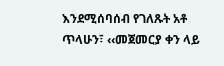እንደሚሰባሰብ የገለጹት አቶ ጥላሁን፣ ‹‹መጀመርያ ቀን ላይ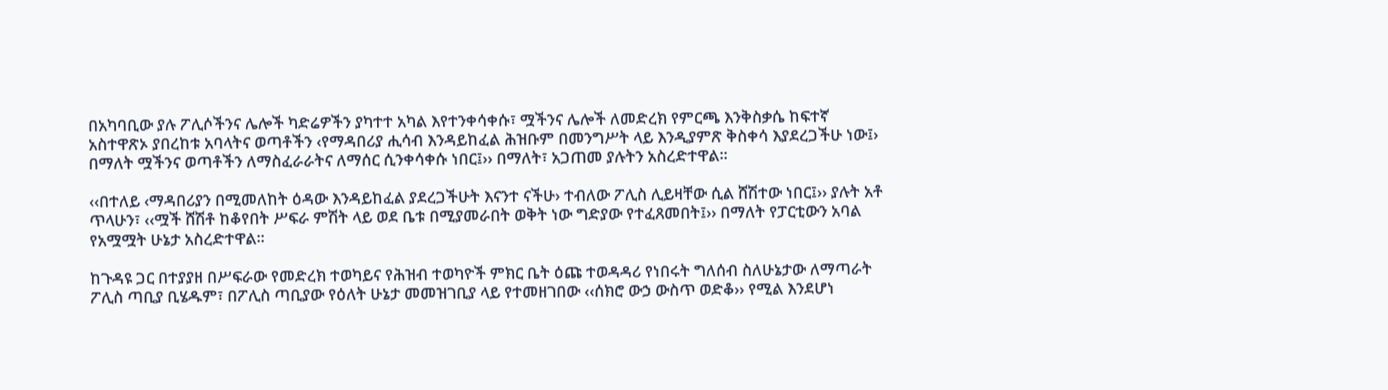በአካባቢው ያሉ ፖሊሶችንና ሌሎች ካድሬዎችን ያካተተ አካል እየተንቀሳቀሱ፣ ሟችንና ሌሎች ለመድረክ የምርጫ እንቅስቃሴ ከፍተኛ አስተዋጽኦ ያበረከቱ አባላትና ወጣቶችን ‹የማዳበሪያ ሒሳብ እንዳይከፈል ሕዝቡም በመንግሥት ላይ እንዲያምጽ ቅስቀሳ እያደረጋችሁ ነው፤› በማለት ሟችንና ወጣቶችን ለማስፈራራትና ለማሰር ሲንቀሳቀሱ ነበር፤›› በማለት፣ አጋጠመ ያሉትን አስረድተዋል፡፡

‹‹በተለይ ‹ማዳበሪያን በሚመለከት ዕዳው እንዳይከፈል ያደረጋችሁት እናንተ ናችሁ› ተብለው ፖሊስ ሊይዛቸው ሲል ሸሽተው ነበር፤›› ያሉት አቶ ጥላሁን፣ ‹‹ሟች ሸሽቶ ከቆየበት ሥፍራ ምሽት ላይ ወደ ቤቱ በሚያመራበት ወቅት ነው ግድያው የተፈጸመበት፤›› በማለት የፓርቲውን አባል የአሟሟት ሁኔታ አስረድተዋል፡፡

ከጉዳዩ ጋር በተያያዘ በሥፍራው የመድረክ ተወካይና የሕዝብ ተወካዮች ምክር ቤት ዕጩ ተወዳዳሪ የነበሩት ግለሰብ ስለሁኔታው ለማጣራት ፖሊስ ጣቢያ ቢሄዱም፣ በፖሊስ ጣቢያው የዕለት ሁኔታ መመዝገቢያ ላይ የተመዘገበው ‹‹ሰክሮ ውኃ ውስጥ ወድቆ›› የሚል እንደሆነ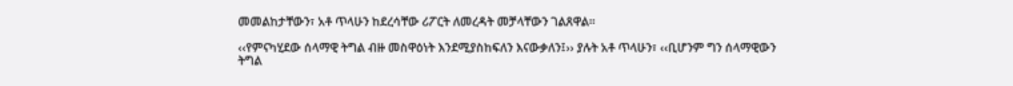መመልከታቸውን፣ አቶ ጥላሁን ከደረሳቸው ሪፖርት ለመረዳት መቻላቸውን ገልጸዋል፡፡

‹‹የምናካሂደው ሰላማዊ ትግል ብዙ መስዋዕነት እንደሚያስከፍለን እናውቃለን፤›› ያሉት አቶ ጥላሁን፣ ‹‹ቢሆንም ግን ሰላማዊውን ትግል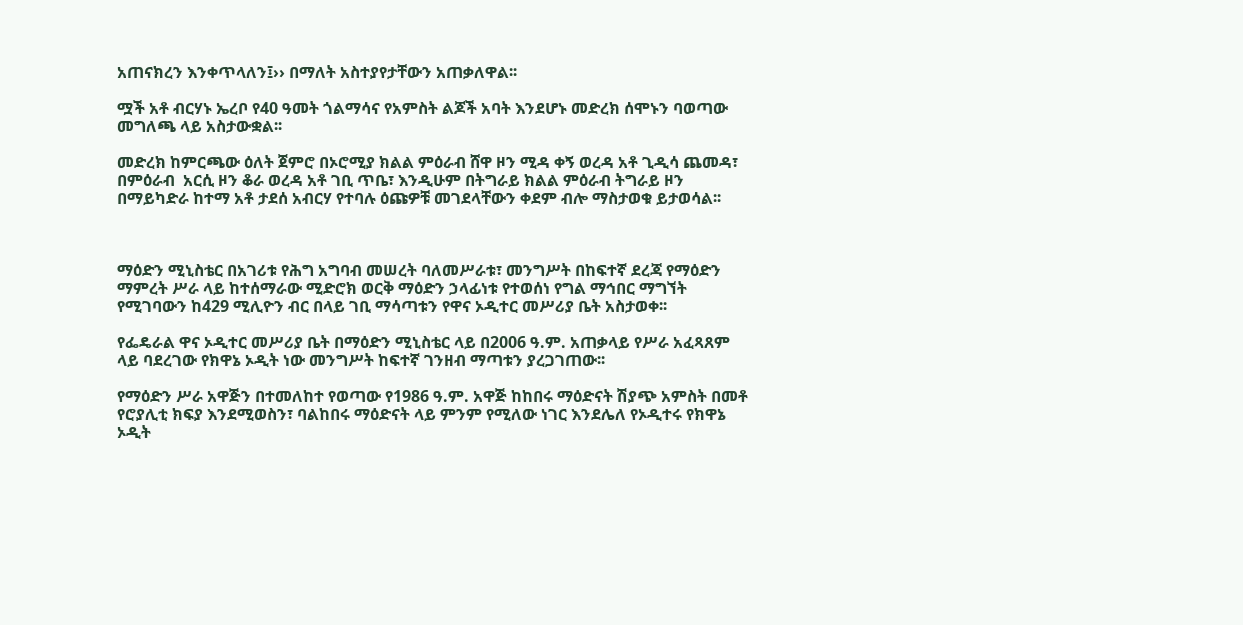አጠናክረን እንቀጥላለን፤›› በማለት አስተያየታቸውን አጠቃለዋል፡፡

ሟች አቶ ብርሃኑ ኤረቦ የ40 ዓመት ጎልማሳና የአምስት ልጆች አባት እንደሆኑ መድረክ ሰሞኑን ባወጣው መግለጫ ላይ አስታውቋል፡፡

መድረክ ከምርጫው ዕለት ጀምሮ በኦሮሚያ ክልል ምዕራብ ሸዋ ዞን ሚዳ ቀኝ ወረዳ አቶ ጊዲሳ ጨመዳ፣ በምዕራብ  አርሲ ዞን ቆራ ወረዳ አቶ ገቢ ጥቤ፣ እንዲሁም በትግራይ ክልል ምዕራብ ትግራይ ዞን በማይካድራ ከተማ አቶ ታደሰ አብርሃ የተባሉ ዕጩዎቹ መገደላቸውን ቀደም ብሎ ማስታወቁ ይታወሳል፡፡



ማዕድን ሚኒስቴር በአገሪቱ የሕግ አግባብ መሠረት ባለመሥራቱ፣ መንግሥት በከፍተኛ ደረጃ የማዕድን ማምረት ሥራ ላይ ከተሰማራው ሚድሮክ ወርቅ ማዕድን ኃላፊነቱ የተወሰነ የግል ማኅበር ማግኘት የሚገባውን ከ429 ሚሊዮን ብር በላይ ገቢ ማሳጣቱን የዋና ኦዲተር መሥሪያ ቤት አስታወቀ፡፡

የፌዴራል ዋና ኦዲተር መሥሪያ ቤት በማዕድን ሚኒስቴር ላይ በ2006 ዓ.ም. አጠቃላይ የሥራ አፈጻጸም ላይ ባደረገው የክዋኔ ኦዲት ነው መንግሥት ከፍተኛ ገንዘብ ማጣቱን ያረጋገጠው፡፡

የማዕድን ሥራ አዋጅን በተመለከተ የወጣው የ1986 ዓ.ም. አዋጅ ከከበሩ ማዕድናት ሽያጭ አምስት በመቶ የሮያሊቲ ክፍያ እንደሚወስን፣ ባልከበሩ ማዕድናት ላይ ምንም የሚለው ነገር እንደሌለ የኦዲተሩ የክዋኔ ኦዲት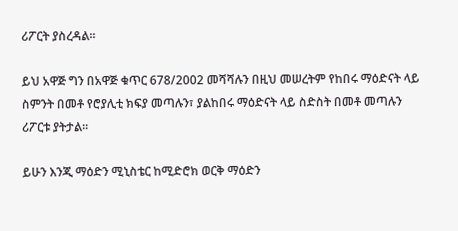ሪፖርት ያስረዳል፡፡

ይህ አዋጅ ግን በአዋጅ ቁጥር 678/2002 መሻሻሉን በዚህ መሠረትም የከበሩ ማዕድናት ላይ ስምንት በመቶ የሮያሊቲ ክፍያ መጣሉን፣ ያልከበሩ ማዕድናት ላይ ስድስት በመቶ መጣሉን ሪፖርቱ ያትታል፡፡

ይሁን እንጂ ማዕድን ሚኒስቴር ከሚድሮክ ወርቅ ማዕድን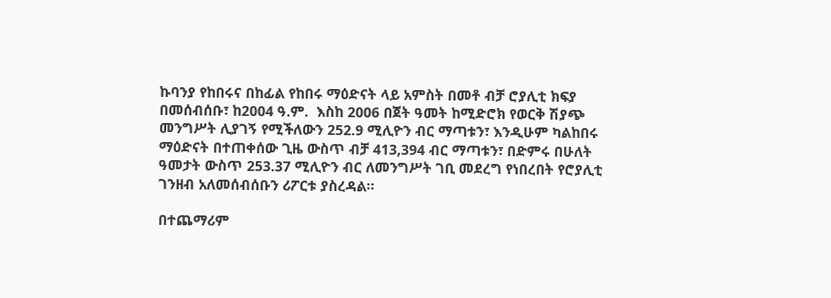ኩባንያ የከበሩና በከፊል የከበሩ ማዕድናት ላይ አምስት በመቶ ብቻ ሮያሊቲ ክፍያ በመሰብሰቡ፣ ከ2004 ዓ.ም.  እስከ 2006 በጀት ዓመት ከሚድሮክ የወርቅ ሽያጭ መንግሥት ሊያገኝ የሚችለውን 252.9 ሚሊዮን ብር ማጣቱን፣ እንዲሁም ካልከበሩ ማዕድናት በተጠቀሰው ጊዜ ውስጥ ብቻ 413,394 ብር ማጣቱን፣ በድምሩ በሁለት ዓመታት ውስጥ 253.37 ሚሊዮን ብር ለመንግሥት ገቢ መደረግ የነበረበት የሮያሊቲ ገንዘብ አለመሰብሰቡን ሪፖርቱ ያስረዳል፡፡

በተጨማሪም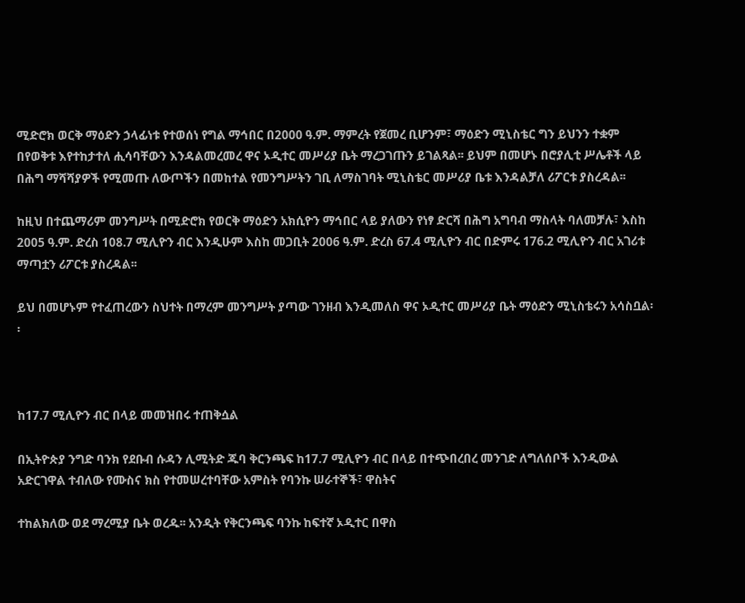ሚድሮክ ወርቅ ማዕድን ኃላፊነቱ የተወሰነ የግል ማኅበር በ2000 ዓ.ም. ማምረት የጀመረ ቢሆንም፣ ማዕድን ሚኒስቴር ግን ይህንን ተቋም በየወቅቱ እየተከታተለ ሒሳባቸውን እንዳልመረመረ ዋና ኦዲተር መሥሪያ ቤት ማረጋገጡን ይገልጻል፡፡ ይህም በመሆኑ በሮያሊቲ ሥሌቶች ላይ በሕግ ማሻሻያዎች የሚመጡ ለውጦችን በመከተል የመንግሥትን ገቢ ለማስገባት ሚኒስቴር መሥሪያ ቤቱ እንዳልቻለ ሪፖርቱ ያስረዳል፡፡

ከዚህ በተጨማሪም መንግሥት በሚድሮክ የወርቅ ማዕድን አክሲዮን ማኅበር ላይ ያለውን የነፃ ድርሻ በሕግ አግባብ ማስላት ባለመቻሉ፣ እስከ 2005 ዓ.ም. ድረስ 108.7 ሚሊዮን ብር እንዲሁም እስከ መጋቢት 2006 ዓ.ም. ድረስ 67.4 ሚሊዮን ብር በድምሩ 176.2 ሚሊዮን ብር አገሪቱ ማጣቷን ሪፖርቱ ያስረዳል፡፡

ይህ በመሆኑም የተፈጠረውን ስህተት በማረም መንግሥት ያጣው ገንዘብ እንዲመለስ ዋና ኦዲተር መሥሪያ ቤት ማዕድን ሚኒስቴሩን አሳስቧል፡፡



ከ17.7 ሚሊዮን ብር በላይ መመዝበሩ ተጠቅሷል

በኢትዮጵያ ንግድ ባንክ የደቡብ ሱዳን ሊሚትድ ጁባ ቅርንጫፍ ከ17.7 ሚሊዮን ብር በላይ በተጭበረበረ መንገድ ለግለሰቦች እንዲውል አድርገዋል ተብለው የሙስና ክስ የተመሠረተባቸው አምስት የባንኩ ሠራተኞች፣ ዋስትና

ተከልክለው ወደ ማረሚያ ቤት ወረዱ፡፡ አንዲት የቅርንጫፍ ባንኩ ከፍተኛ ኦዲተር በዋስ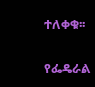ተለቀቁ፡፡

የፌዴራል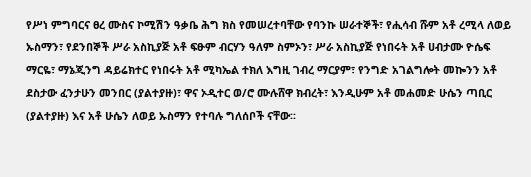የሥነ ምግባርና ፀረ ሙስና ኮሚሽን ዓቃቤ ሕግ ክስ የመሠረተባቸው የባንኩ ሠራተኞች፣ የሒሳብ ሹም አቶ ረሚላ ለወይ ኡስማን፣ የደንበኞች ሥራ አስኪያጅ አቶ ፍፁም ብርሃን ዓለም ስምኦን፣ ሥራ አስኪያጅ የነበሩት አቶ ሀብታሙ ዮሴፍ ማርዬ፣ ማኔጂንግ ዳይሬክተር የነበሩት አቶ ሚካኤል ተክለ እግዚ ገብረ ማርያም፣ የንግድ አገልግሎት መኰንን አቶ ደስታው ፈንታሁን መንበር (ያልተያዙ)፣ ዋና ኦዲተር ወ/ሮ ሙሉሸዋ ክብረት፣ እንዲሁም አቶ መሐመድ ሁሴን ጣቢር (ያልተያዙ) እና አቶ ሁሴን ለወይ ኡስማን የተባሉ ግለሰቦች ናቸው፡፡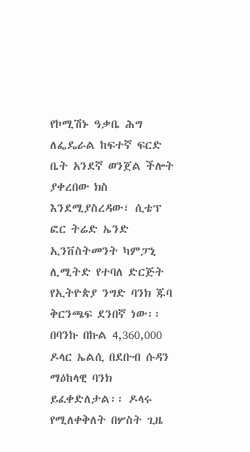የኮሚሽኑ ዓቃቤ ሕግ ለፌዴራል ከፍተኛ ፍርድ ቤት አንደኛ ወንጀል ችሎት ያቀረበው ክስ እንደሚያስረዳው፣ ሲቴፕ ፎር ትሬድ ኤንድ ኢንቨስትመንት ካምፓኒ ሊሚትድ የተባለ ድርጅት የኢትዮጵያ ንግድ ባንክ ጁባ ቅርንጫፍ ደንበኛ ነው፡፡ በባንኩ በኩል 4,360,000 ዶላር ኤልሲ በደቡብ ሱዳን ማዕከላዊ ባንክ ይፈቀድለታል፡፡ ዶላሩ የሚለቀቅለት በሦስት ጊዜ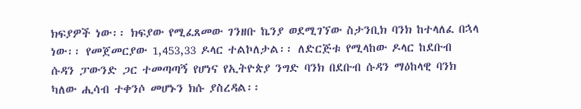ክፍያዎች ነው፡፡ ክፍያው የሚፈጸመው ገንዘቡ ኬንያ ወደሚገኘው ስታንቢክ ባንክ ከተላለፈ በኋላ ነው፡፡ የመጀመርያው 1,453,33 ዶላር ተልኮለታል፡፡ ለድርጅቱ የሚላከው ዶላር ከደቡብ ሱዳን ፓውንድ ጋር ተመጣጣኝ የሆነና የኢትዮጵያ ንግድ ባንክ በደቡብ ሱዳን ማዕከላዊ ባንክ ካለው ሒሳብ ተቀንሶ መሆኑን ክሱ ያስረዳል፡፡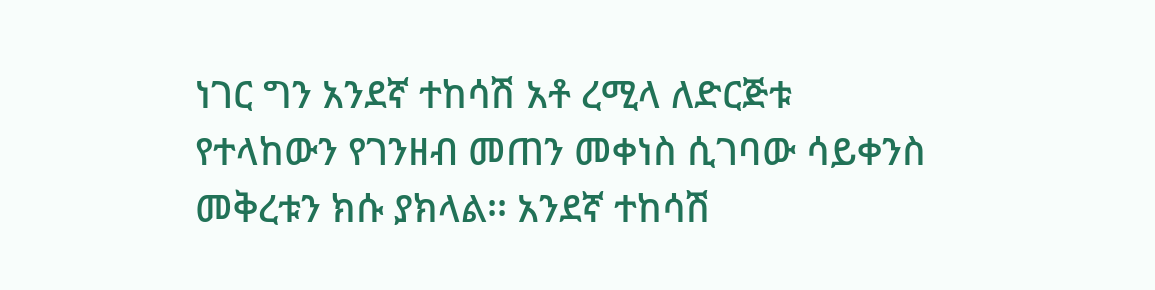ነገር ግን አንደኛ ተከሳሽ አቶ ረሚላ ለድርጅቱ የተላከውን የገንዘብ መጠን መቀነስ ሲገባው ሳይቀንስ መቅረቱን ክሱ ያክላል፡፡ አንደኛ ተከሳሽ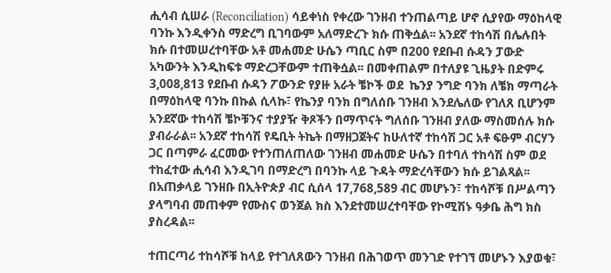ሒሳብ ሲሠራ (Reconciliation) ሳይቀነስ የቀረው ገንዘብ ተንጠልጣይ ሆኖ ሲያየው ማዕከላዊ ባንኩ እንዲቀንስ ማድረግ ቢገባውም አለማድረጉ ክሱ ጠቅሷል፡፡ አንደኛ ተከሳሽ በሌሉበት ክሱ በተመሠረተባቸው አቶ መሐመድ ሁሴን ጣቢር ስም በ200 የደቡብ ሱዳን ፓውድ አካውንት እንዲከፍቱ ማድረጋቸውም ተጠቅሷል፡፡ በመቀጠልም በተለያዩ ጊዜያት በድምሩ 3,008,813 የደቡብ ሱዳን ፖውንድ የያዙ አራት ቼኮች ወደ  ኬንያ ንግድ ባንክ ለቼክ ማጣራት በማዕከላዊ ባንኩ በኩል ሲላኩ፣ የኬንያ ባንክ በግለሰቡ ገንዘብ እንደሌለው የገለጸ ቢሆንም አንደኛው ተከሳሽ ቼኮቹንና ተያያዥ ቅጾችን በማጥናት ግለሰቡ ገንዘብ ያለው ማስመሰሉ ክሱ ያብራራል፡፡ አንደኛ ተከሳሽ የዴቢት ትኬት በማዘጋጀትና ከሁለተኛ ተከሳሽ ጋር አቶ ፍፁም ብርሃን ጋር በጣምራ ፈርመው የተንጠለጠለው ገንዘብ መሐመድ ሁሴን በተባለ ተከሳሽ ስም ወደ ተከፈተው ሒሳብ እንዲገባ በማድረግ በባንኩ ላይ ጉዳት ማድረሳቸውን ክሱ ይገልጻል፡፡ በአጠቃላይ ገንዘቡ በኢትዮጵያ ብር ሲሰላ 17,768,589 ብር መሆኑን፣ ተከሳሾቹ በሥልጣን ያላግባብ መጠቀም የሙስና ወንጀል ክስ እንደተመሠረተባቸው የኮሚሽኑ ዓቃቤ ሕግ ክስ ያስረዳል፡፡

ተጠርጣሪ ተከሳሾቹ ከላይ የተገለጸውን ገንዘብ በሕገወጥ መንገድ የተገኘ መሆኑን እያወቁ፣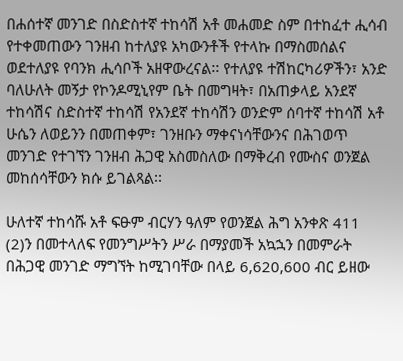በሐሰተኛ መንገድ በስድስተኛ ተከሳሽ አቶ መሐመድ ስም በተከፈተ ሒሳብ የተቀመጠውን ገንዘብ ከተለያዩ አካውንቶች የተላኩ በማስመሰልና ወደተለያዩ የባንክ ሒሳቦች አዘዋውረናል፡፡ የተለያዩ ተሽከርካሪዎችን፣ አንድ ባለሁለት መኝታ የኮንዶሚኒየም ቤት በመግዛት፣ በአጠቃላይ አንደኛ ተከሳሽና ስድስተኛ ተከሳሽ የአንደኛ ተከሳሽን ወንድም ሰባተኛ ተከሳሽ አቶ ሁሴን ለወይንን በመጠቀም፣ ገንዘቡን ማቀናነሳቸውንና በሕገወጥ መንገድ የተገኘን ገንዘብ ሕጋዊ አስመስለው በማቅረብ የሙስና ወንጀል መከሰሳቸውን ክሱ ይገልጻል፡፡

ሁለተኛ ተከሳሹ አቶ ፍፁም ብርሃን ዓለም የወንጀል ሕግ አንቀጽ 411 (2)ን በመተላለፍ የመንግሥትን ሥራ በማያመች አኳኋን በመምራት በሕጋዊ መንገድ ማግኘት ከሚገባቸው በላይ 6,620,600 ብር ይዘው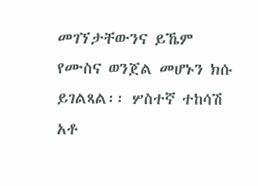መገኘታቸውንና ይኼም የሙስና ወንጀል መሆኑን ክሱ ይገልጻል፡፡ ሦስተኛ ተከሳሽ አቶ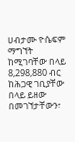ሀብታሙ ዮሴፍም ማግኘት ከሚገባቸው በላይ 8,298,880 ብር ከሕጋዊ ገቢያቸው በላይ ይዘው በመገኘታቸውን፣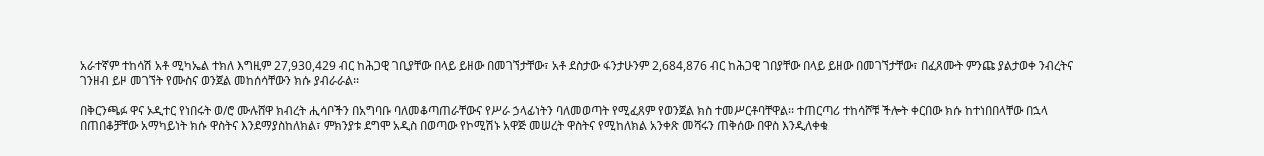አራተኛም ተከሳሽ አቶ ሚካኤል ተክለ እግዚም 27,930,429 ብር ከሕጋዊ ገቢያቸው በላይ ይዘው በመገኘታቸው፣ አቶ ደስታው ፋንታሁንም 2,684,876 ብር ከሕጋዊ ገበያቸው በላይ ይዘው በመገኘታቸው፣ በፈጸሙት ምንጩ ያልታወቀ ንብረትና ገንዘብ ይዞ መገኘት የሙስና ወንጀል መከሰሳቸውን ክሱ ያብራራል፡፡

በቅርንጫፉ ዋና ኦዲተር የነበሩት ወ/ሮ ሙሉሸዋ ክብረት ሒሳቦችን በአግባቡ ባለመቆጣጠራቸውና የሥራ ኃላፊነትን ባለመወጣት የሚፈጸም የወንጀል ክስ ተመሥርቶባቸዋል፡፡ ተጠርጣሪ ተከሳሾቹ ችሎት ቀርበው ክሱ ከተነበበላቸው በኋላ በጠበቆቻቸው አማካይነት ክሱ ዋስትና እንደማያስከለክል፣ ምክንያቱ ደግሞ አዲስ በወጣው የኮሚሽኑ አዋጅ መሠረት ዋስትና የሚከለክል አንቀጽ መሻሩን ጠቅሰው በዋስ እንዲለቀቁ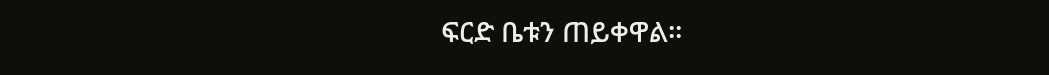ፍርድ ቤቱን ጠይቀዋል፡፡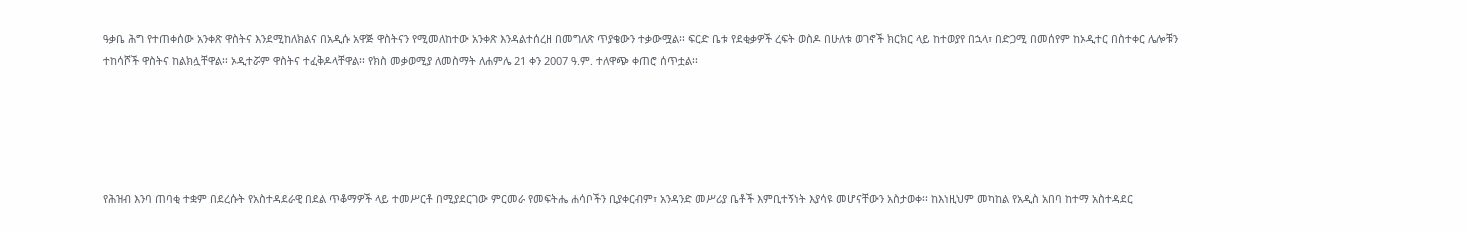ዓቃቤ ሕግ የተጠቀሰው አንቀጽ ዋስትና እንደሚከለክልና በአዲሱ አዋጅ ዋስትናን የሚመለከተው አንቀጽ እንዳልተሰረዘ በመግለጽ ጥያቄውን ተቃውሟል፡፡ ፍርድ ቤቱ የደቂቃዎች ረፍት ወስዶ በሁለቱ ወገኖች ክርክር ላይ ከተወያየ በኋላ፣ በድጋሚ በመሰየም ከኦዲተር በስተቀር ሌሎቹን ተከሳሾች ዋስትና ከልክሏቸዋል፡፡ ኦዲተሯም ዋስትና ተፈቅዶላቸዋል፡፡ የክስ መቃወሚያ ለመስማት ለሐምሌ 21 ቀን 2007 ዓ.ም. ተለዋጭ ቀጠሮ ሰጥቷል፡፡





የሕዝብ እንባ ጠባቂ ተቋም በደረሱት የአስተዳደራዊ በደል ጥቆማዎች ላይ ተመሥርቶ በሚያደርገው ምርመራ የመፍትሔ ሐሳቦችን ቢያቀርብም፣ አንዳንድ መሥሪያ ቤቶች እምቢተኝነት እያሳዩ መሆናቸውን አስታወቀ፡፡ ከእነዚህም መካከል የአዲስ አበባ ከተማ አስተዳደር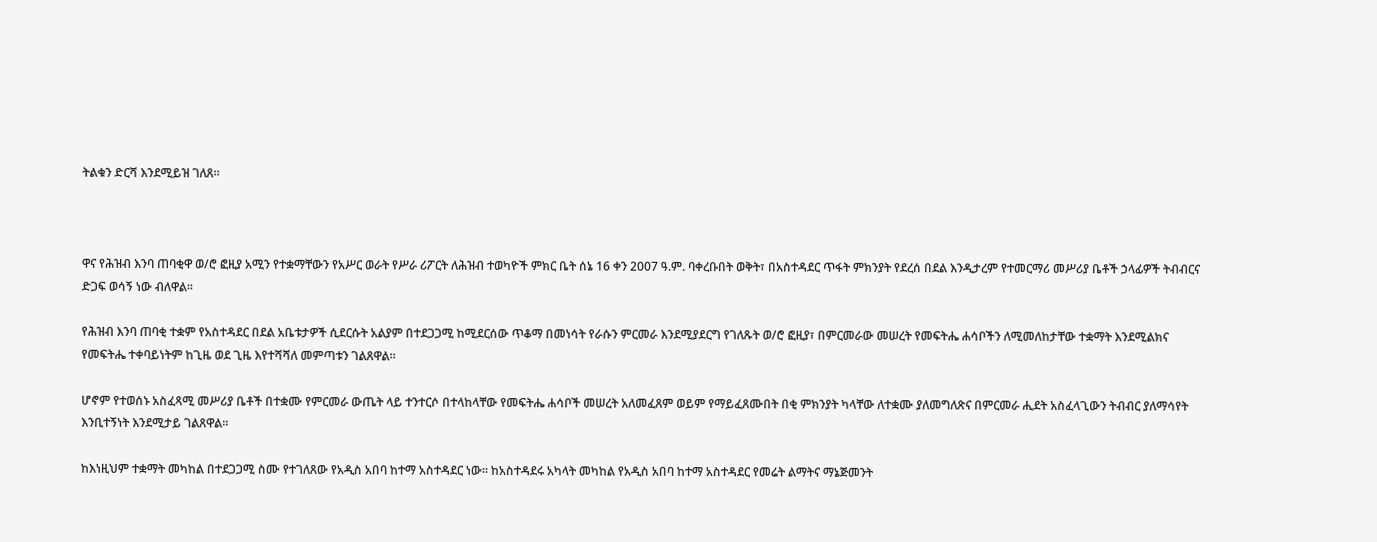ትልቁን ድርሻ እንደሚይዝ ገለጸ፡፡



ዋና የሕዝብ እንባ ጠባቂዋ ወ/ሮ ፎዚያ አሚን የተቋማቸውን የአሥር ወራት የሥራ ሪፖርት ለሕዝብ ተወካዮች ምክር ቤት ሰኔ 16 ቀን 2007 ዓ.ም. ባቀረቡበት ወቅት፣ በአስተዳደር ጥፋት ምክንያት የደረሰ በደል እንዲታረም የተመርማሪ መሥሪያ ቤቶች ኃላፊዎች ትብብርና ድጋፍ ወሳኝ ነው ብለዋል፡፡

የሕዝብ እንባ ጠባቂ ተቋም የአስተዳደር በደል አቤቱታዎች ሲደርሱት አልያም በተደጋጋሚ ከሚደርሰው ጥቆማ በመነሳት የራሱን ምርመራ እንደሚያደርግ የገለጹት ወ/ሮ ፎዚያ፣ በምርመራው መሠረት የመፍትሔ ሐሳቦችን ለሚመለከታቸው ተቋማት እንደሚልክና የመፍትሔ ተቀባይነትም ከጊዜ ወደ ጊዜ እየተሻሻለ መምጣቱን ገልጸዋል፡፡

ሆኖም የተወሰኑ አስፈጻሚ መሥሪያ ቤቶች በተቋሙ የምርመራ ውጤት ላይ ተንተርሶ በተላከላቸው የመፍትሔ ሐሳቦች መሠረት አለመፈጸም ወይም የማይፈጸሙበት በቂ ምክንያት ካላቸው ለተቋሙ ያለመግለጽና በምርመራ ሒደት አስፈላጊውን ትብብር ያለማሳየት እንቢተኝነት እንደሚታይ ገልጸዋል፡፡

ከእነዚህም ተቋማት መካከል በተደጋጋሚ ስሙ የተገለጸው የአዲስ አበባ ከተማ አስተዳደር ነው፡፡ ከአስተዳደሩ አካላት መካከል የአዲስ አበባ ከተማ አስተዳደር የመሬት ልማትና ማኔጅመንት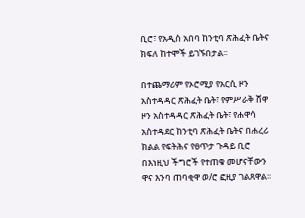ቢሮ፣ የአዲስ አበባ ከንቲባ ጽሕፈት ቤትና ክፍለ ከተሞች ይገኙበታል፡፡

በተጨማሪም የኦሮሚያ የአርሲ ዞን አስተዳዳር ጽሕፈት ቤት፣ የምሥራቅ ሸዋ ዞን አስተዳዳር ጽሕፈት ቤት፣ የሐዋሳ አስተዳደር ከንቲባ ጽሕፈት ቤትና በሐረሪ ክልል የፍትሕና የፀጥታ ጉዳይ ቢሮ በእነዚህ ችግሮች የተጠቁ መሆናቸውን ዋና እንባ ጠባቂዋ ወ/ሮ ፎዚያ ገልጸዋል፡፡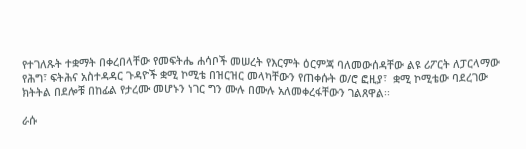የተገለጹት ተቋማት በቀረበላቸው የመፍትሔ ሐሳቦች መሠረት የእርምት ዕርምጃ ባለመውሰዳቸው ልዩ ሪፖርት ለፓርላማው የሕግ፣ ፍትሕና አስተዳዳር ጉዳዮች ቋሚ ኮሚቴ በዝርዝር መላካቸውን የጠቀሱት ወ/ሮ ፎዚያ፣  ቋሚ ኮሚቴው ባደረገው ክትትል በደሎቹ በከፊል የታረሙ መሆኑን ነገር ግን ሙሉ በሙሉ አለመቀረፋቸውን ገልጸዋል፡፡

ራሱ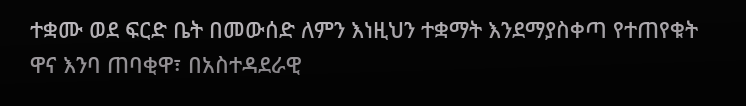ተቋሙ ወደ ፍርድ ቤት በመውሰድ ለምን እነዚህን ተቋማት እንደማያስቀጣ የተጠየቁት ዋና እንባ ጠባቂዋ፣ በአስተዳደራዊ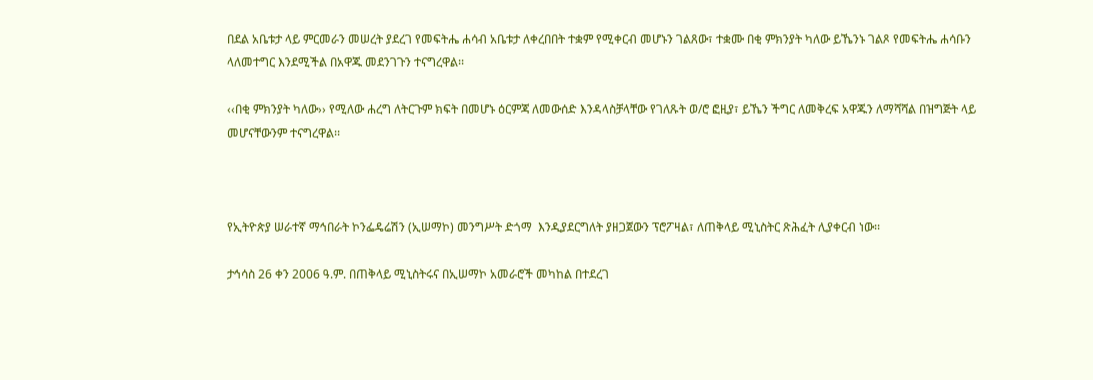በደል አቤቱታ ላይ ምርመራን መሠረት ያደረገ የመፍትሔ ሐሳብ አቤቱታ ለቀረበበት ተቋም የሚቀርብ መሆኑን ገልጸው፣ ተቋሙ በቂ ምክንያት ካለው ይኼንኑ ገልጾ የመፍትሔ ሐሳቡን ላለመተግር እንደሚችል በአዋጁ መደንገጉን ተናግረዋል፡፡

‹‹በቂ ምክንያት ካለው›› የሚለው ሐረግ ለትርጉም ክፍት በመሆኑ ዕርምጃ ለመውሰድ እንዳላስቻላቸው የገለጹት ወ/ሮ ፎዚያ፣ ይኼን ችግር ለመቅረፍ አዋጁን ለማሻሻል በዝግጅት ላይ መሆናቸውንም ተናግረዋል፡፡



የኢትዮጵያ ሠራተኛ ማኅበራት ኮንፌዴሬሽን (ኢሠማኮ) መንግሥት ድጎማ  እንዲያደርግለት ያዘጋጀውን ፕሮፖዛል፣ ለጠቅላይ ሚኒስትር ጽሕፈት ሊያቀርብ ነው፡፡

ታኅሳስ 26 ቀን 2006 ዓ.ም. በጠቅላይ ሚኒስትሩና በኢሠማኮ አመራሮች መካከል በተደረገ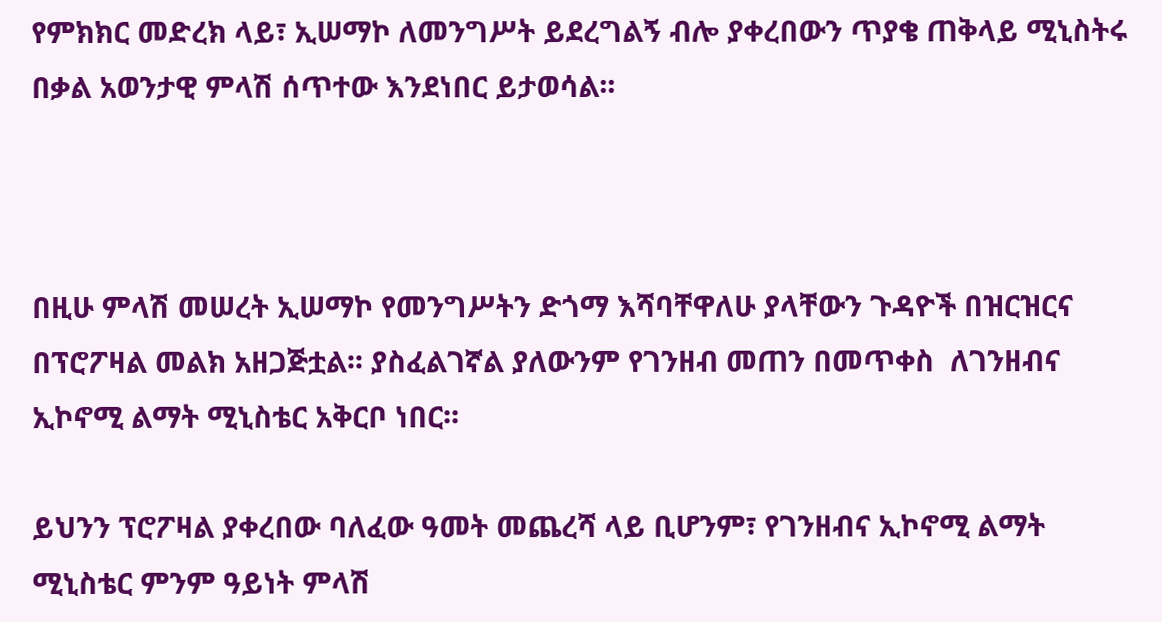የምክክር መድረክ ላይ፣ ኢሠማኮ ለመንግሥት ይደረግልኝ ብሎ ያቀረበውን ጥያቄ ጠቅላይ ሚኒስትሩ በቃል አወንታዊ ምላሽ ሰጥተው እንደነበር ይታወሳል፡፡



በዚሁ ምላሽ መሠረት ኢሠማኮ የመንግሥትን ድጎማ እሻባቸዋለሁ ያላቸውን ጉዳዮች በዝርዝርና በፕሮፖዛል መልክ አዘጋጅቷል፡፡ ያስፈልገኛል ያለውንም የገንዘብ መጠን በመጥቀስ  ለገንዘብና ኢኮኖሚ ልማት ሚኒስቴር አቅርቦ ነበር፡፡

ይህንን ፕሮፖዛል ያቀረበው ባለፈው ዓመት መጨረሻ ላይ ቢሆንም፣ የገንዘብና ኢኮኖሚ ልማት ሚኒስቴር ምንም ዓይነት ምላሽ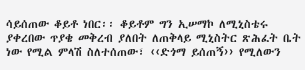ሳይሰጠው ቆይቶ ነበር፡፡ ቆይቶም ግን ኢሠማኮ ለሚኒስቴሩ ያቀረበው ጥያቄ መቅረብ ያለበት ለጠቅላይ ሚኒስትር ጽሕፈት ቤት ነው የሚል ምላሽ ስለተሰጠው፣ ‹‹ድጎማ ይሰጠኝ›› የሚለውን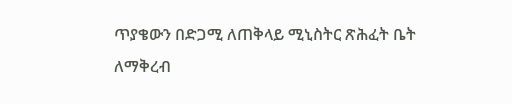ጥያቄውን በድጋሚ ለጠቅላይ ሚኒስትር ጽሕፈት ቤት ለማቅረብ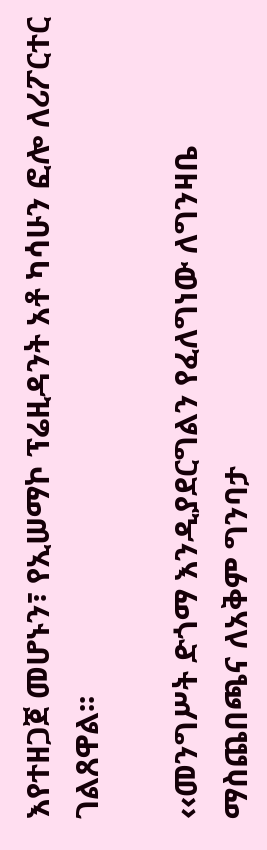እየተዘጋጀ መሆኑን፣ የኢሠማኮ ፕሬዚዳንት አቶ ካሳሁን ፎሎ ለሪፖርተር ገልጸዋል፡፡

‹‹መንግሥት ድጎማ እንዲያደርግልን የፈለግነው ለግንዛቤ ማስጨበጫና ለአቅም ግንባታ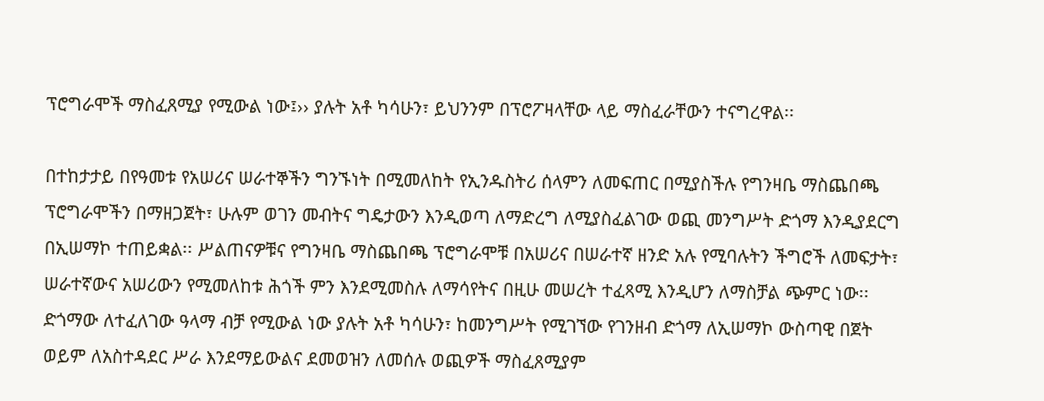ፕሮግራሞች ማስፈጸሚያ የሚውል ነው፤›› ያሉት አቶ ካሳሁን፣ ይህንንም በፕሮፖዛላቸው ላይ ማስፈራቸውን ተናግረዋል፡፡

በተከታታይ በየዓመቱ የአሠሪና ሠራተኞችን ግንኙነት በሚመለከት የኢንዱስትሪ ሰላምን ለመፍጠር በሚያስችሉ የግንዛቤ ማስጨበጫ ፕሮግራሞችን በማዘጋጀት፣ ሁሉም ወገን መብትና ግዴታውን እንዲወጣ ለማድረግ ለሚያስፈልገው ወጪ መንግሥት ድጎማ እንዲያደርግ በኢሠማኮ ተጠይቋል፡፡ ሥልጠናዎቹና የግንዛቤ ማስጨበጫ ፕሮግራሞቹ በአሠሪና በሠራተኛ ዘንድ አሉ የሚባሉትን ችግሮች ለመፍታት፣ ሠራተኛውና አሠሪውን የሚመለከቱ ሕጎች ምን እንደሚመስሉ ለማሳየትና በዚሁ መሠረት ተፈጻሚ እንዲሆን ለማስቻል ጭምር ነው፡፡ ድጎማው ለተፈለገው ዓላማ ብቻ የሚውል ነው ያሉት አቶ ካሳሁን፣ ከመንግሥት የሚገኘው የገንዘብ ድጎማ ለኢሠማኮ ውስጣዊ በጀት ወይም ለአስተዳደር ሥራ እንደማይውልና ደመወዝን ለመሰሉ ወጪዎች ማስፈጸሚያም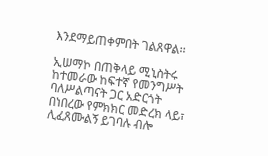እንደማይጠቀምበት ገልጸዋል፡፡

ኢሠማኮ በጠቅላይ ሚኒስትሩ ከተመራው ከፍተኛ የመንግሥት ባለሥልጣናት ጋር አድርጎት በነበረው የምክክር መድረክ ላይ፣ ሊፈጸሙልኝ ይገባሉ ብሎ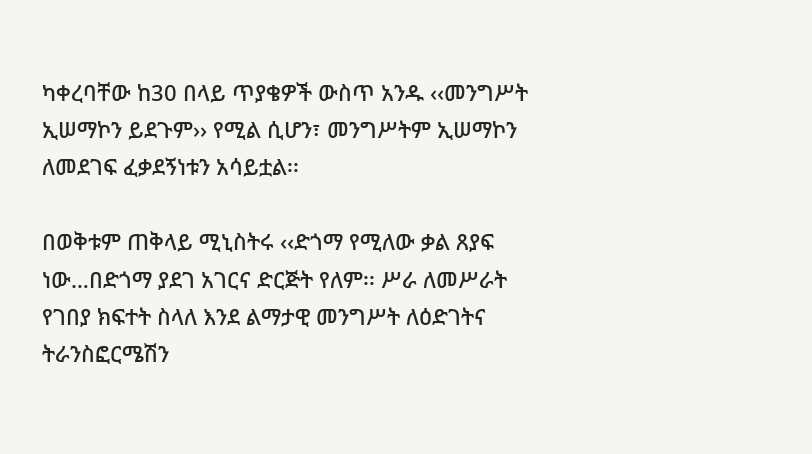ካቀረባቸው ከ30 በላይ ጥያቄዎች ውስጥ አንዱ ‹‹መንግሥት ኢሠማኮን ይደጉም›› የሚል ሲሆን፣ መንግሥትም ኢሠማኮን ለመደገፍ ፈቃደኝነቱን አሳይቷል፡፡

በወቅቱም ጠቅላይ ሚኒስትሩ ‹‹ድጎማ የሚለው ቃል ጸያፍ ነው…በድጎማ ያደገ አገርና ድርጅት የለም፡፡ ሥራ ለመሥራት የገበያ ክፍተት ስላለ እንደ ልማታዊ መንግሥት ለዕድገትና ትራንስፎርሜሽን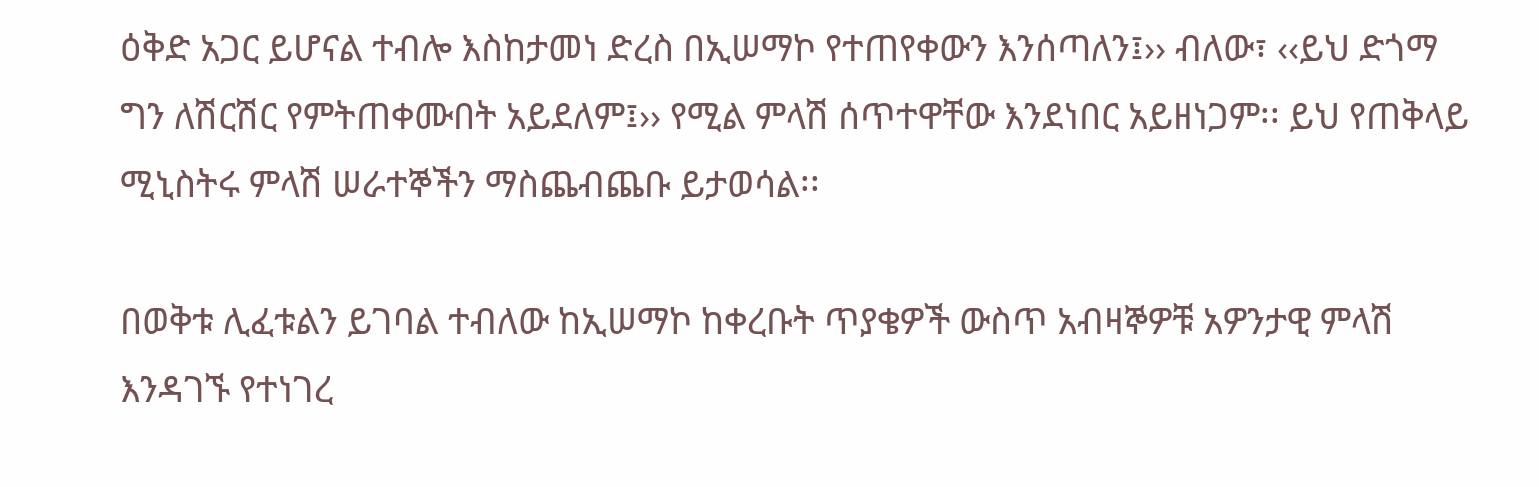ዕቅድ አጋር ይሆናል ተብሎ እስከታመነ ድረስ በኢሠማኮ የተጠየቀውን እንሰጣለን፤›› ብለው፣ ‹‹ይህ ድጎማ ግን ለሽርሽር የምትጠቀሙበት አይደለም፤›› የሚል ምላሽ ሰጥተዋቸው እንደነበር አይዘነጋም፡፡ ይህ የጠቅላይ ሚኒስትሩ ምላሽ ሠራተኞችን ማስጨብጨቡ ይታወሳል፡፡

በወቅቱ ሊፈቱልን ይገባል ተብለው ከኢሠማኮ ከቀረቡት ጥያቄዎች ውስጥ አብዛኞዎቹ አዎንታዊ ምላሽ እንዳገኙ የተነገረ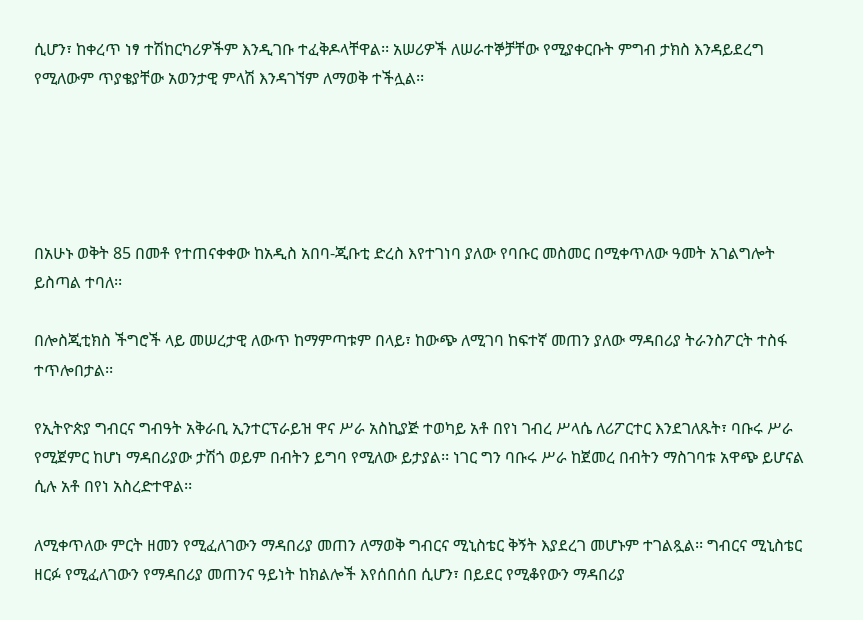ሲሆን፣ ከቀረጥ ነፃ ተሽከርካሪዎችም እንዲገቡ ተፈቅዶላቸዋል፡፡ አሠሪዎች ለሠራተኞቻቸው የሚያቀርቡት ምግብ ታክስ እንዳይደረግ የሚለውም ጥያቄያቸው አወንታዊ ምላሽ እንዳገኘም ለማወቅ ተችሏል፡፡





በአሁኑ ወቅት 85 በመቶ የተጠናቀቀው ከአዲስ አበባ-ጂቡቲ ድረስ እየተገነባ ያለው የባቡር መስመር በሚቀጥለው ዓመት አገልግሎት ይስጣል ተባለ፡፡

በሎስጂቲክስ ችግሮች ላይ መሠረታዊ ለውጥ ከማምጣቱም በላይ፣ ከውጭ ለሚገባ ከፍተኛ መጠን ያለው ማዳበሪያ ትራንስፖርት ተስፋ ተጥሎበታል፡፡

የኢትዮጵያ ግብርና ግብዓት አቅራቢ ኢንተርፕራይዝ ዋና ሥራ አስኪያጅ ተወካይ አቶ በየነ ገብረ ሥላሴ ለሪፖርተር እንደገለጹት፣ ባቡሩ ሥራ የሚጀምር ከሆነ ማዳበሪያው ታሽጎ ወይም በብትን ይግባ የሚለው ይታያል፡፡ ነገር ግን ባቡሩ ሥራ ከጀመረ በብትን ማስገባቱ አዋጭ ይሆናል ሲሉ አቶ በየነ አስረድተዋል፡፡

ለሚቀጥለው ምርት ዘመን የሚፈለገውን ማዳበሪያ መጠን ለማወቅ ግብርና ሚኒስቴር ቅኝት እያደረገ መሆኑም ተገልጿል፡፡ ግብርና ሚኒስቴር ዘርፉ የሚፈለገውን የማዳበሪያ መጠንና ዓይነት ከክልሎች እየሰበሰበ ሲሆን፣ በይደር የሚቆየውን ማዳበሪያ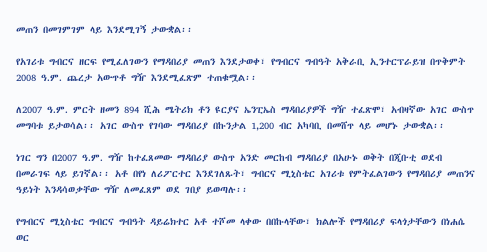መጠን በመገምገም ላይ እንደሚገኝ ታውቋል፡፡

የአገሪቱ ግብርና ዘርፍ የሚፈለገውን የማዳበሪያ መጠን እንደታወቀ፣ የግብርና ግብዓት አቅራቢ ኢንተርፕራይዝ በጥቅምት 2008 ዓ.ም. ጨረታ አውጥቶ ግዥ እንደሚፈጽም ተጠቁሟል፡፡

ለ2007 ዓ.ም. ምርት ዘመን 894 ሺሕ ሜትሪክ ቶን ዩርያና ኤንፒኤስ ማዳበሪያዎች ግዥ ተፈጽሞ፣ አብዛኛው አገር ውስጥ መግባቱ ይታወሳል፡፡ አገር ውስጥ የገባው ማዳበሪያ በኩንታል 1,200 ብር አካባቢ በመሸጥ ላይ መሆኑ ታውቋል፡፡

ነገር ግን በ2007 ዓ.ም. ግዥ ከተፈጸመው ማዳበሪያ ውስጥ አንድ መርከብ ማዳበሪያ በአሁኑ ወቅት በጂቡቲ ወደብ በመራገፍ ላይ ይገኛል፡፡ አቶ በየነ ለሪፖርተር እንደገለጹት፣ ግብርና ሚኒስቴር አገሪቱ የምትፈልገውን የማዳበሪያ መጠንና ዓይነት እንዳሳወቃቸው ግዥ ለመፈጸም ወደ ገበያ ይወጣሉ፡፡

የግብርና ሚኒስቴር ግብርና ግብዓት ዳይሬክተር አቶ ተሾመ ላቀው በበኩላቸው፣ ክልሎች የማዳበሪያ ፍላጎታቸውን በነሐሴ ወር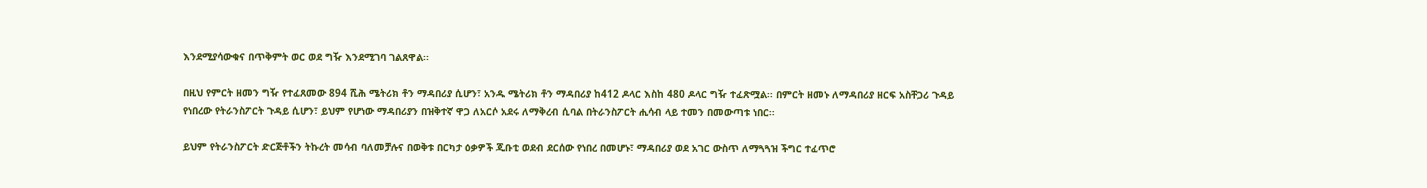እንደሚያሳውቁና በጥቅምት ወር ወደ ግዥ እንደሚገባ ገልጸዋል፡፡

በዚህ የምርት ዘመን ግዥ የተፈጸመው 894 ሺሕ ሜትሪክ ቶን ማዳበሪያ ሲሆን፣ አንዱ ሜትሪክ ቶን ማዳበሪያ ከ412 ዶላር እስከ 480 ዶላር ግዥ ተፈጽሟል፡፡ በምርት ዘመኑ ለማዳበሪያ ዘርፍ አስቸጋሪ ጉዳይ የነበረው የትራንስፖርት ጉዳይ ሲሆን፣ ይህም የሆነው ማዳበሪያን በዝቅተኛ ዋጋ ለአርሶ አደሩ ለማቅረብ ሲባል በትራንስፖርት ሒሳብ ላይ ተመን በመውጣቱ ነበር፡፡

ይህም የትራንስፖርት ድርጅቶችን ትኩረት መሳብ ባለመቻሉና በወቅቱ በርካታ ዕቃዎች ጂቡቲ ወደብ ደርሰው የነበረ በመሆኑ፣ ማዳበሪያ ወደ አገር ውስጥ ለማጓጓዝ ችግር ተፈጥሮ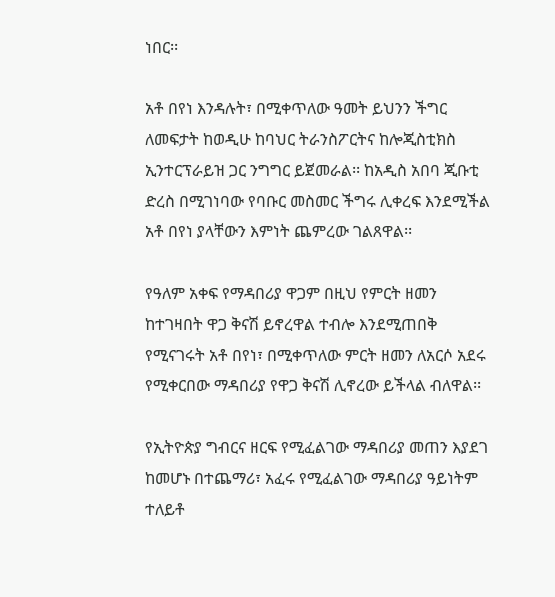ነበር፡፡

አቶ በየነ እንዳሉት፣ በሚቀጥለው ዓመት ይህንን ችግር ለመፍታት ከወዲሁ ከባህር ትራንስፖርትና ከሎጂስቲክስ ኢንተርፕራይዝ ጋር ንግግር ይጀመራል፡፡ ከአዲስ አበባ ጂቡቲ ድረስ በሚገነባው የባቡር መስመር ችግሩ ሊቀረፍ እንደሚችል አቶ በየነ ያላቸውን እምነት ጨምረው ገልጸዋል፡፡

የዓለም አቀፍ የማዳበሪያ ዋጋም በዚህ የምርት ዘመን ከተገዛበት ዋጋ ቅናሽ ይኖረዋል ተብሎ እንደሚጠበቅ የሚናገሩት አቶ በየነ፣ በሚቀጥለው ምርት ዘመን ለአርሶ አደሩ የሚቀርበው ማዳበሪያ የዋጋ ቅናሽ ሊኖረው ይችላል ብለዋል፡፡

የኢትዮጵያ ግብርና ዘርፍ የሚፈልገው ማዳበሪያ መጠን እያደገ ከመሆኑ በተጨማሪ፣ አፈሩ የሚፈልገው ማዳበሪያ ዓይነትም ተለይቶ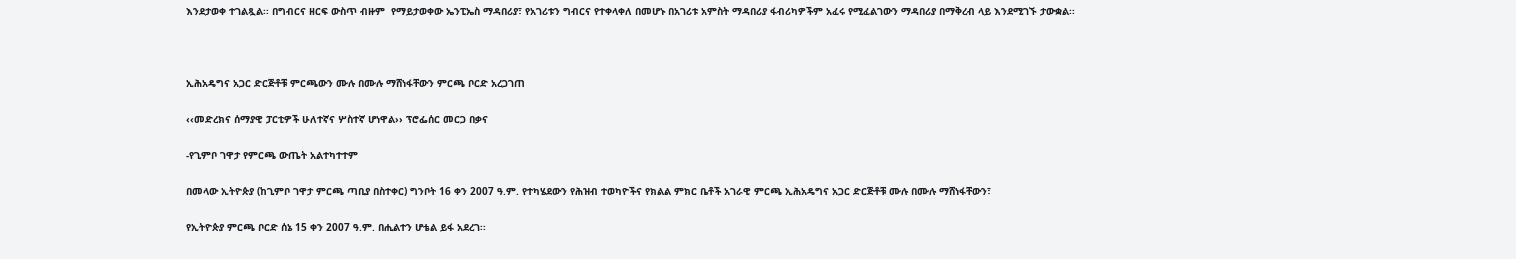እንደታወቀ ተገልጿል፡፡ በግብርና ዘርፍ ውስጥ ብዙም  የማይታወቀው ኤንፒኤስ ማዳበሪያ፣ የአገሪቱን ግብርና የተቀላቀለ በመሆኑ በአገሪቱ አምስት ማዳበሪያ ፋብሪካዎችም አፈሩ የሚፈልገውን ማዳበሪያ በማቅረብ ላይ እንደሚገኙ ታውቋል፡፡



ኢሕአዴግና አጋር ድርጅቶቹ ምርጫውን ሙሉ በሙሉ ማሸነፋቸውን ምርጫ ቦርድ አረጋገጠ

‹‹መድረክና ሰማያዊ ፓርቲዎች ሁለተኛና ሦስተኛ ሆነዋል›› ፕሮፌሰር መርጋ በቃና

-የጊምቦ ገዋታ የምርጫ ውጤት አልተካተተም

በመላው ኢትዮጵያ (ከጊምቦ ገዋታ ምርጫ ጣቢያ በስተቀር) ግንቦት 16 ቀን 2007 ዓ.ም. የተካሄደውን የሕዝብ ተወካዮችና የክልል ምክር ቤቶች አገራዊ ምርጫ ኢሕአዴግና አጋር ድርጅቶቹ ሙሉ በሙሉ ማሸነፋቸውን፣

የኢትዮጵያ ምርጫ ቦርድ ሰኔ 15 ቀን 2007 ዓ.ም. በሒልተን ሆቴል ይፋ አደረገ፡፡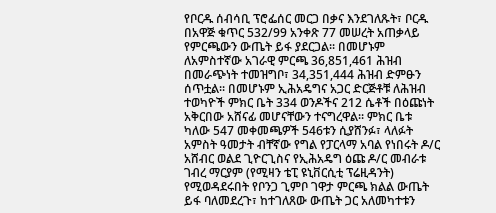የቦርዱ ሰብሳቢ ፕሮፌሰር መርጋ በቃና እንደገለጹት፣ ቦርዱ በአዋጅ ቁጥር 532/99 አንቀጽ 77 መሠረት አጠቃላይ የምርጫውን ውጤት ይፋ ያደርጋል፡፡ በመሆኑም ለአምስተኛው አገራዊ ምርጫ 36,851,461 ሕዝብ በመራጭነት ተመዝግቦ፣ 34,351,444 ሕዝብ ድምፁን ሰጥቷል፡፡ በመሆኑም ኢሕአዴግና አጋር ድርጅቶቹ ለሕዝብ ተወካዮች ምክር ቤት 334 ወንዶችና 212 ሴቶች በዕጩነት አቅርበው አሸናፊ መሆናቸውን ተናግረዋል፡፡ ምክር ቤቱ ካለው 547 መቀመጫዎች 546ቱን ሲያሸንፉ፣ ላለፉት አምስት ዓመታት ብቸኛው የግል የፓርላማ አባል የነበሩት ዶ/ር አሸብር ወልደ ጊዮርጊስና የኢሕአዴግ ዕጩ ዶ/ር መብራቱ ገብረ ማርያም (የሚዛን ቴፒ ዩኒቨርሲቲ ፕሬዚዳንት) የሚወዳደሩበት የቦንጋ ጊምቦ ገዋታ ምርጫ ክልል ውጤት  ይፋ ባለመደረጉ፣ ከተገለጸው ውጤት ጋር አለመካተቱን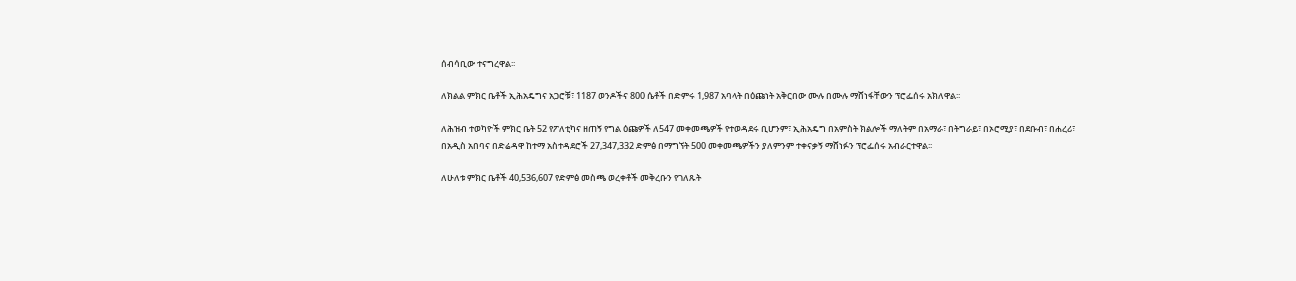ሰብሳቢው ተናግረዋል፡፡

ለክልል ምክር ቤቶች ኢሕአዴግና አጋሮቹ፣ 1187 ወንዶችና 800 ሴቶች በድምሩ 1,987 አባላት በዕጩነት አቅርበው ሙሉ በሙሉ ማሸነፋቸውን ፕሮፌሰሩ አክለዋል፡፡

ለሕዝብ ተወካዮች ምክር ቤት 52 የፖለቲካና ዘጠኝ የግል ዕጩዎች ለ547 መቀመጫዎች የተወዳደሩ ቢሆንም፣ ኢሕአዴግ በአምስት ክልሎች ማለትም በአማራ፣ በትግራይ፣ በኦሮሚያ፣ በደቡብ፣ በሐረሪ፣ በአዲስ አበባና በድሬዳዋ ከተማ አስተዳደሮች 27,347,332 ድምፅ በማግኘት 500 መቀመጫዎችን ያለምንም ተቀናቃኝ ማሸነፉን ፕሮፌሰሩ አብራርተዋል፡፡

ለሁለቱ ምክር ቤቶች 40,536,607 የድምፅ መስጫ ወረቀቶች መቅረቡን የገለጹት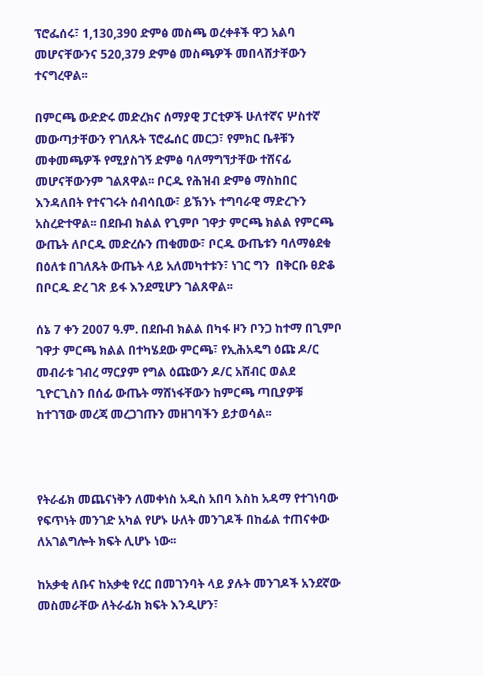ፕሮፌሰሩ፣ 1,130,390 ድምፅ መስጫ ወረቀቶች ዋጋ አልባ መሆናቸውንና 520,379 ድምፅ መስጫዎች መበላሸታቸውን ተናግረዋል፡፡

በምርጫ ውድድሩ መድረክና ሰማያዊ ፓርቲዎች ሁለተኛና ሦስተኛ መውጣታቸውን የገለጹት ፕሮፌሰር መርጋ፣ የምክር ቤቶቹን መቀመጫዎች የሚያስገኝ ድምፅ ባለማግኘታቸው ተሸናፊ መሆናቸውንም ገልጸዋል፡፡ ቦርዱ የሕዝብ ድምፅ ማስከበር እንዳለበት የተናገሩት ሰብሳቢው፣ ይኽንኑ ተግባራዊ ማድረጉን አስረድተዋል፡፡ በደቡብ ክልል የጊምቦ ገዋታ ምርጫ ክልል የምርጫ ውጤት ለቦርዱ መድረሱን ጠቁመው፣ ቦርዱ ውጤቱን ባለማፅደቁ በዕለቱ በገለጹት ውጤት ላይ አለመካተቱን፣ ነገር ግን  በቅርቡ ፀድቆ በቦርዱ ድረ ገጽ ይፋ እንደሚሆን ገልጸዋል፡፡

ሰኔ 7 ቀን 2007 ዓ.ም. በደቡብ ክልል በካፋ ዞን ቦንጋ ከተማ በጊምቦ ገዋታ ምርጫ ክልል በተካሄደው ምርጫ፣ የኢሕአዴግ ዕጩ ዶ/ር መብራቱ ገብረ ማርያም የግል ዕጩውን ዶ/ር አሸብር ወልደ ጊዮርጊስን በሰፊ ውጤት ማሸነፋቸውን ከምርጫ ጣቢያዎቹ ከተገኘው መረጃ መረጋገጡን መዘገባችን ይታወሳል፡፡



የትራፊክ መጨናነቅን ለመቀነስ አዲስ አበባ እስከ አዳማ የተገነባው የፍጥነት መንገድ አካል የሆኑ ሁለት መንገዶች በከፊል ተጠናቀው ለአገልግሎት ክፍት ሊሆኑ ነው፡፡

ከአቃቂ ለቡና ከአቃቂ የረር በመገንባት ላይ ያሉት መንገዶች አንደኛው መስመራቸው ለትራፊክ ክፍት እንዲሆን፣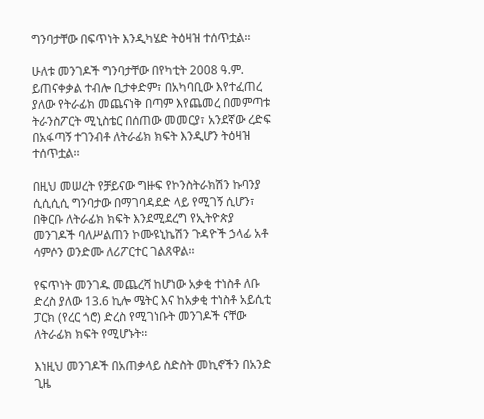ግንባታቸው በፍጥነት እንዲካሄድ ትዕዛዝ ተሰጥቷል፡፡

ሁለቱ መንገዶች ግንባታቸው በየካቲት 2008 ዓ.ም. ይጠናቀቃል ተብሎ ቢታቀድም፣ በአካባቢው እየተፈጠረ ያለው የትራፊክ መጨናነቅ በጣም እየጨመረ በመምጣቱ ትራንስፖርት ሚኒስቴር በሰጠው መመርያ፣ አንደኛው ረድፍ በአፋጣኝ ተገንብቶ ለትራፊክ ክፍት እንዲሆን ትዕዛዝ ተሰጥቷል፡፡

በዚህ መሠረት የቻይናው ግዙፍ የኮንስትራክሽን ኩባንያ ሲሲሲሲ ግንባታው በማገባዳደድ ላይ የሚገኝ ሲሆን፣ በቅርቡ ለትራፊክ ክፍት እንደሚደረግ የኢትዮጵያ መንገዶች ባለሥልጠን ኮሙዩኒኬሽን ጉዳዮች ኃላፊ አቶ ሳምሶን ወንድሙ ለሪፖርተር ገልጸዋል፡፡

የፍጥነት መንገዱ መጨረሻ ከሆነው አቃቂ ተነስቶ ለቡ ድረስ ያለው 13.6 ኪሎ ሜትር እና ከአቃቂ ተነስቶ አይሲቲ ፓርክ (የረር ጎሮ) ድረስ የሚገነቡት መንገዶች ናቸው ለትራፊክ ክፍት የሚሆኑት፡፡

እነዚህ መንገዶች በአጠቃላይ ስድስት መኪኖችን በአንድ ጊዜ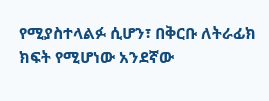የሚያስተላልፉ ሲሆን፣ በቅርቡ ለትራፊክ ክፍት የሚሆነው አንደኛው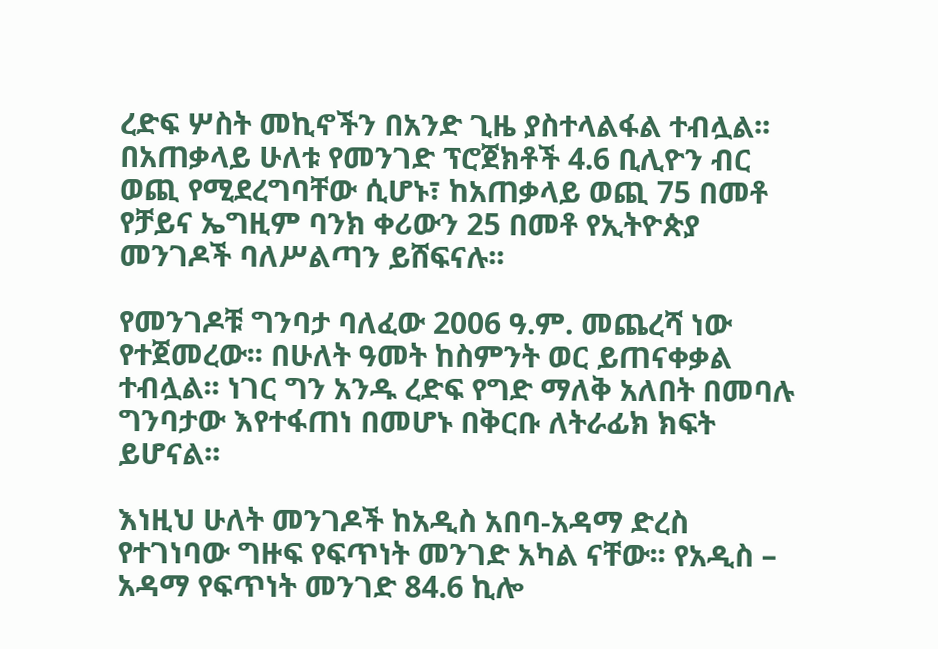ረድፍ ሦስት መኪኖችን በአንድ ጊዜ ያስተላልፋል ተብሏል፡፡ በአጠቃላይ ሁለቱ የመንገድ ፕሮጀክቶች 4.6 ቢሊዮን ብር ወጪ የሚደረግባቸው ሲሆኑ፣ ከአጠቃላይ ወጪ 75 በመቶ የቻይና ኤግዚም ባንክ ቀሪውን 25 በመቶ የኢትዮጵያ መንገዶች ባለሥልጣን ይሸፍናሉ፡፡

የመንገዶቹ ግንባታ ባለፈው 2006 ዓ.ም. መጨረሻ ነው የተጀመረው፡፡ በሁለት ዓመት ከስምንት ወር ይጠናቀቃል ተብሏል፡፡ ነገር ግን አንዱ ረድፍ የግድ ማለቅ አለበት በመባሉ ግንባታው እየተፋጠነ በመሆኑ በቅርቡ ለትራፊክ ክፍት ይሆናል፡፡

እነዚህ ሁለት መንገዶች ከአዲስ አበባ-አዳማ ድረስ የተገነባው ግዙፍ የፍጥነት መንገድ አካል ናቸው፡፡ የአዲስ – አዳማ የፍጥነት መንገድ 84.6 ኪሎ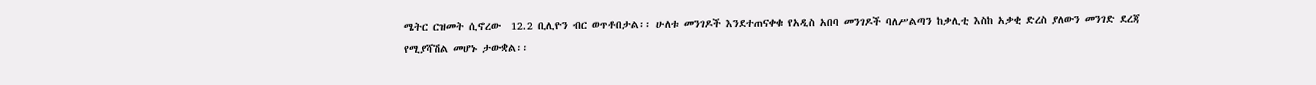ሜትር ርዝመት ሲኖረው  12.2 ቢሊዮን ብር ወጥቶበታል፡፡ ሁለቱ መንገዶች እንደተጠናቀቁ የአዲስ አበባ መንገዶች ባለሥልጣን ከቃሊቲ እስከ አቃቂ ድረስ ያለውን መንገድ ደረጃ የሚያሻሽል መሆኑ ታውቋል፡፡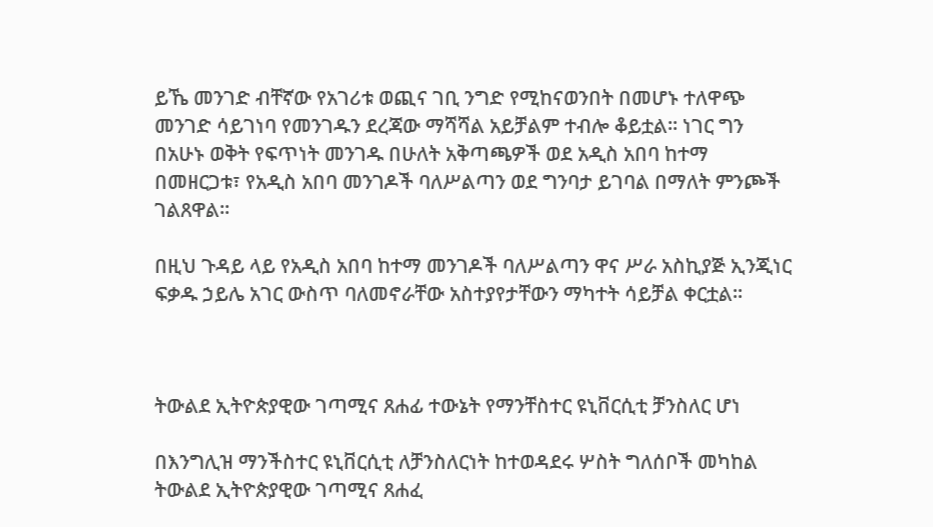ይኼ መንገድ ብቸኛው የአገሪቱ ወጪና ገቢ ንግድ የሚከናወንበት በመሆኑ ተለዋጭ መንገድ ሳይገነባ የመንገዱን ደረጃው ማሻሻል አይቻልም ተብሎ ቆይቷል፡፡ ነገር ግን በአሁኑ ወቅት የፍጥነት መንገዱ በሁለት አቅጣጫዎች ወደ አዲስ አበባ ከተማ በመዘርጋቱ፣ የአዲስ አበባ መንገዶች ባለሥልጣን ወደ ግንባታ ይገባል በማለት ምንጮች ገልጸዋል፡፡

በዚህ ጉዳይ ላይ የአዲስ አበባ ከተማ መንገዶች ባለሥልጣን ዋና ሥራ አስኪያጅ ኢንጂነር ፍቃዱ ኃይሌ አገር ውስጥ ባለመኖራቸው አስተያየታቸውን ማካተት ሳይቻል ቀርቷል፡፡



ትውልደ ኢትዮጵያዊው ገጣሚና ጸሐፊ ተውኔት የማንቸስተር ዩኒቨርሲቲ ቻንስለር ሆነ

በእንግሊዝ ማንችስተር ዩኒቨርሲቲ ለቻንስለርነት ከተወዳደሩ ሦስት ግለሰቦች መካከል ትውልደ ኢትዮጵያዊው ገጣሚና ጸሐፈ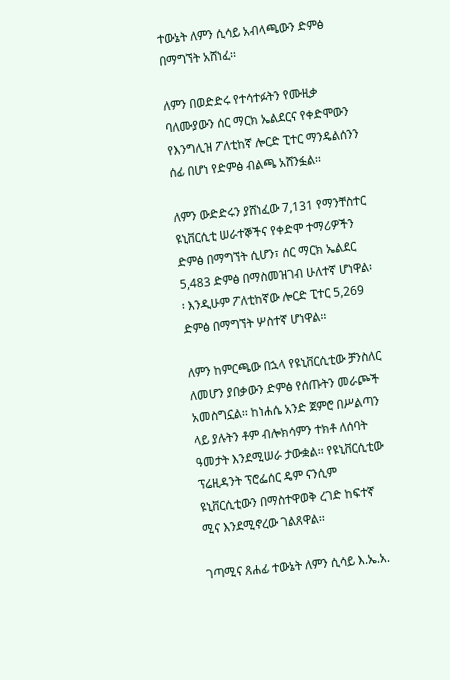ተውኔት ለምን ሲሳይ አብላጫውን ድምፅ በማግኘት አሸነፈ፡፡

ለምን በወድድሩ የተሳተፉትን የሙዚቃ ባለሙያውን ሰር ማርክ ኤልደርና የቀድሞውን የእንግሊዝ ፖለቲከኛ ሎርድ ፒተር ማንዴልሰንን ሰፊ በሆነ የድምፅ ብልጫ አሸንፏል፡፡

ለምን ውድድሩን ያሸነፈው 7,131 የማንቸስተር ዩኒቨርሲቲ ሠራተኞችና የቀድሞ ተማሪዎችን ድምፅ በማግኘት ሲሆን፣ ሰር ማርክ ኤልደር 5,483 ድምፅ በማስመዝገብ ሁለተኛ ሆነዋል፡፡ እንዲሁም ፖለቲከኛው ሎርድ ፒተር 5,269 ድምፅ በማግኘት ሦስተኛ ሆነዋል፡፡

ለምን ከምርጫው በኋላ የዩኒቨርሲቲው ቻንስለር ለመሆን ያበቃውን ድምፅ የሰጡትን መራጮች አመስግኗል፡፡ ከነሐሴ አንድ ጀምሮ በሥልጣን ላይ ያሉትን ቶም ብሎክሳምን ተክቶ ለሰባት ዓመታት እንደሚሠራ ታውቋል፡፡ የዩኒቨርሲቲው ፕሬዚዳንት ፕሮፌሰር ዴም ናንሲም ዩኒቨርሲቲውን በማስተዋወቅ ረገድ ከፍተኛ ሚና እንደሚኖረው ገልጸዋል፡፡

ገጣሚና ጸሐፊ ተውኔት ለምን ሲሳይ እ.ኤ.አ.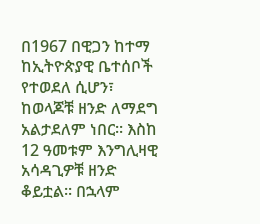በ1967 በዊጋን ከተማ ከኢትዮጵያዊ ቤተሰቦች የተወደለ ሲሆን፣ ከወላጆቹ ዘንድ ለማደግ አልታደለም ነበር፡፡ እስከ 12 ዓመቱም እንግሊዛዊ አሳዳጊዎቹ ዘንድ ቆይቷል፡፡ በኋላም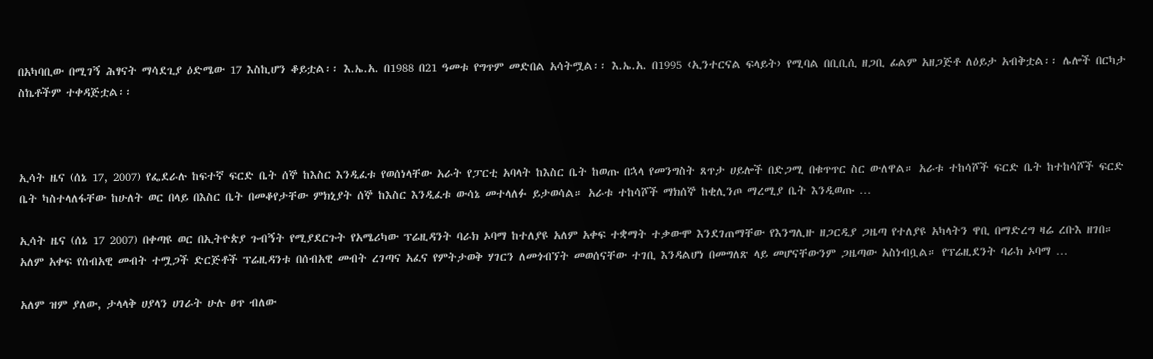በአካባቢው በሚገኝ ሕፃናት ማሳደጊያ ዕድሜው 17 እስኪሆን ቆይቷል፡፡ እ.ኤ.አ. በ1988 በ21 ዓመቱ የግጥም መድበል አሳትሟል፡፡ እ.ኤ.አ. በ1995 ‹ኢንተርናል ፍላይት› የሚባል በቢቢሲ ዘጋቢ ፊልም አዘጋጅቶ ለዕይታ አብቅቷል፡፡ ሌሎች በርካታ ስኬቶችም ተቀዳጅቷል፡፡



ኢሳት ዜና (ሰኔ 17, 2007) የፌደራሉ ከፍተኛ ፍርድ ቤት ሰኞ ከእስር እንዲፈቱ የወሰነላቸው አራት የፓርቲ አባላት ከእስር ቤት ከወጡ በኋላ የመንግስት ጸጥታ ሀይሎች በድጋሚ በቁጥጥር ስር ውለዋል። አራቱ ተከሳሾች ፍርድ ቤት ከተከሳሾች ፍርድ ቤት ካስተላለፋቸው ከሁለት ወር በላይ በእስር ቤት በመቆየታቸው ምክኒያት ሰኞ ከእስር እንዲፈቱ ውሳኔ መተላለፉ ይታወሳል። አራቱ ተከሳሾች ማክሰኞ ከቂሊንጦ ማረሚያ ቤት እንዲወጡ …

ኢሳት ዜና (ሰኔ 17 2007) በቀጣዩ ወር በኢትዮጵያ ጉብኝት የሚያደርጉት የአሜሪካው ፕሬዚዳንት ባራክ ኦባማ ከተለያዩ አለም አቀፍ ተቋማት ተቃውሞ እንደገጠማቸው የእንግሊዙ ዘጋርዲያ ጋዜጣ የተለያዩ አካላትን ዋቢ በማድረግ ዛሬ ረቡእ ዘገበ። አለም አቀፍ የሰብአዊ መብት ተሟጋች ድርጅቶች ፕሬዚዳንቱ በሰብአዊ መብት ረገጣና አፈና የምትታወቅ ሃገርን ለመጎብኘት መወሰናቸው ተገቢ እንዳልሆነ በመግለጽ ላይ መሆናቸውንም ጋዜጣው አስነብቧል። የፕሬዚደንት ባራክ ኦባማ …

አለም ዝም ያለው, ታላላቅ ሀያላን ሀገራት ሁሉ ፀጥ ብለው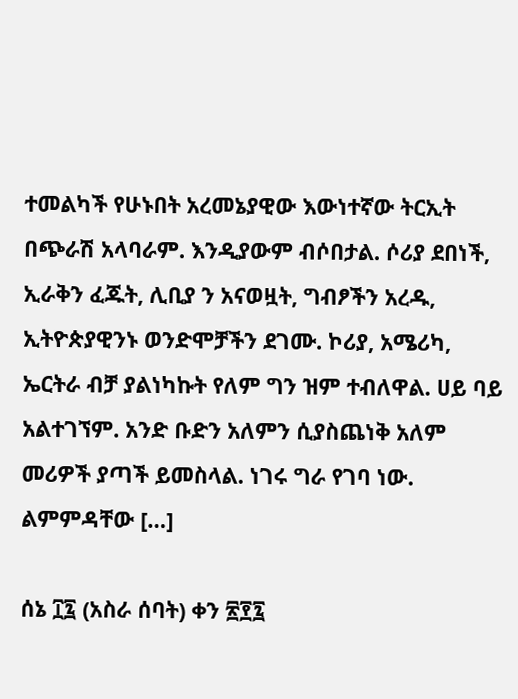ተመልካች የሁኑበት አረመኔያዊው እውነተኛው ትርኢት በጭራሽ አላባራም. እንዲያውም ብሶበታል. ሶሪያ ደበነች, ኢራቅን ፈጁት, ሊቢያ ን አናወዟት, ግብፆችን አረዱ, ኢትዮጵያዊንኑ ወንድሞቻችን ደገሙ. ኮሪያ, አሜሪካ, ኤርትራ ብቻ ያልነካኩት የለም ግን ዝም ተብለዋል. ሀይ ባይ አልተገኘም. አንድ ቡድን አለምን ሲያስጨነቅ አለም መሪዎች ያጣች ይመስላል. ነገሩ ግራ የገባ ነው. ልምምዳቸው […]

ሰኔ ፲፯ (አስራ ሰባት) ቀን ፳፻፯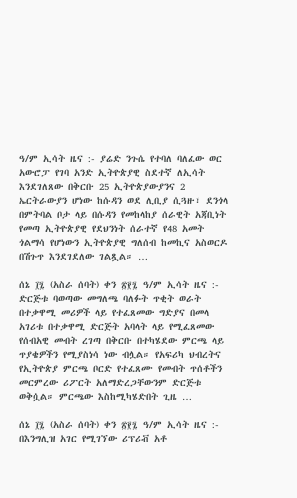ዓ/ም ኢሳት ዜና :- ያሬድ ንጉሴ የተባለ ባለፈው ወር አውሮፓ የገባ አንድ ኢትዮጵያዊ ስደተኛ ለኢሳት እንደገለጸው በቅርቡ 25 ኢትዮጵያውያንና 2 ኤርትራውያን ሆነው ከሱዳን ወደ ሊቢያ ሲጓዙ፣ ደንጎላ በምትባል ቦታ ላይ በሱዳን የመከላከያ ሰራዊት አጃቢነት የመጣ ኢትዮጵያዊ የደህንነት ሰራተኛ የ48 አመት ጎልማሳ የሆነውን ኢትዮጵያዊ ግለሰብ ከመኪና አስወርዶ በሽጉጥ እንደገደለው ገልጿል። …

ሰኔ ፲፯ (አስራ ሰባት) ቀን ፳፻፯ ዓ/ም ኢሳት ዜና :- ድርጅቱ ባወጣው መግለጫ ባለፉት ጥቂት ወራት በተቃዋሚ መሪዎች ላይ የተፈጸመው ግድያና በመላ አገሪቱ በተቃዋሚ ድርጅት አባላት ላይ የሚፈጸመው የሰብአዊ መብት ረገጣ በቅርቡ በተካሄደው ምርጫ ላይ ጥያቄዎችን የሚያስነሳ ነው ብሏል። የአፍሪካ ህብረትና የኢትዮጵያ ምርጫ ቦርድ የተፈጸሙ የመብት ጥሰቶችን መርምረው ሪፖርት አለማድረጋቸውንም ድርጅቱ ወቅሷል። ምርጫው እስከሚካሄድበት ጊዜ …

ሰኔ ፲፯ (አስራ ሰባት) ቀን ፳፻፯ ዓ/ም ኢሳት ዜና :- በእንግሊዝ አገር የሚገኘው ሪፕሪቭ አቶ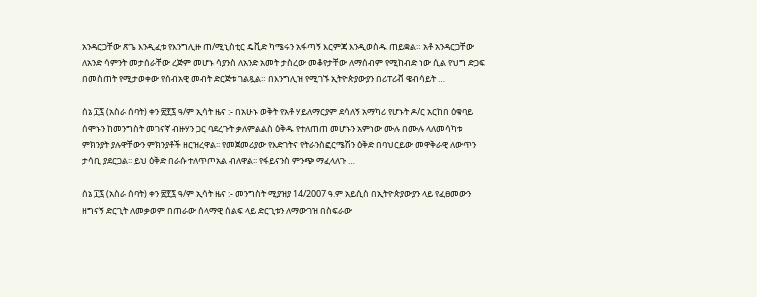አንዳርጋቸው ጽጌ እንዲፈቱ የእንግሊዙ ጠ/ሚኒስቲር ዴቪድ ካሜሩን አፋጣኝ እርምጃ እንዲወስዱ ጠይቋል። አቶ አንዳርጋቸው ለአንድ ሳምንት መታሰራቸው ረጅም መሆኑ ሳያንስ ለአንድ አመት ታስረው መቆየታቸው ለማሰብም የሚከብድ ነው ሲል የህግ ድጋፍ በመስጠት የሚታወቀው የሰብአዊ መብት ድርጅቱ ገልጿል። በእንግሊዝ የሚገኙ ኢትዮጵያውያን በሪፐሪቭ ዌብሳይት …

ሰኔ ፲፯ (አስራ ሰባት) ቀን ፳፻፯ ዓ/ም ኢሳት ዜና :- በአሁኑ ወቅት የአቶ ሃይለማርያም ደሳለኝ አማካሪ የሆኑት ዶ/ር አርከበ ዕቁባይ ሰሞኑን ከመንግስት መገናኛ ብዙሃን ጋር ባደረጉት ቃለምልልስ ዕቅዱ የተለጠጠ መሆኑን አምነው ሙሉ በሙሉ ላለመሳካቱ ምክንያት ያሉዋቸውን ምክንያቶች ዘርዝረዋል፡፡ የመጀመሪያው የእድገትና የትራንስፎርሜሽን ዕቅድ በባህርይው መዋቅራዊ ለውጥን ታሳቢ ያደርጋል፡፡ ይህ ዕቅድ በራሱ ተለጥጦአል ብለዋል፡፡ የፋይናንስ ምንጭ ማፈላለጉ …

ሰኔ ፲፯ (አስራ ሰባት) ቀን ፳፻፯ ዓ/ም ኢሳት ዜና :- መንግስት ሚያዝያ 14/2007 ዓ.ም አይሲስ በኢትዮጵያውያን ላይ የፈፀመውን ዘግናኝ ድርጊት ለመቃወም በጠራው ሰላማዊ ሰልፍ ላይ ድርጊቱን ለማውገዝ በስፍራው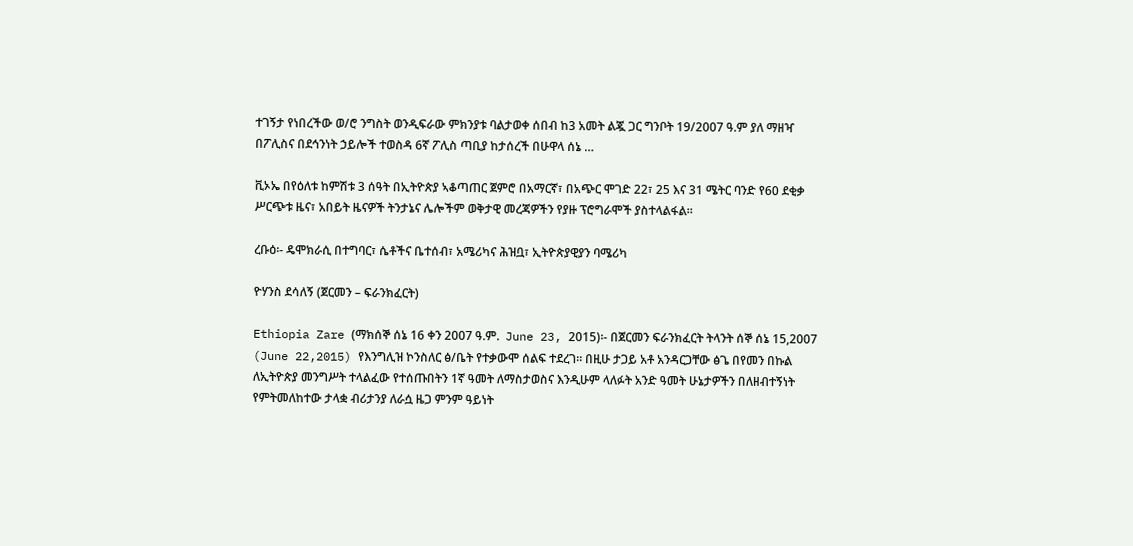ተገኝታ የነበረችው ወ/ሮ ንግስት ወንዲፍራው ምክንያቱ ባልታወቀ ሰበብ ከ3 አመት ልጇ ጋር ግንቦት 19/2007 ዓ.ም ያለ ማዘዣ በፖሊስና በደኅንነት ኃይሎች ተወስዳ 6ኛ ፖሊስ ጣቢያ ከታሰረች በሁዋላ ሰኔ …

ቪኦኤ በየዕለቱ ከምሽቱ 3 ሰዓት በኢትዮጵያ ኣቆጣጠር ጀምሮ በአማርኛ፣ በአጭር ሞገድ 22፣ 25 እና 31 ሜትር ባንድ የ60 ደቂቃ ሥርጭቱ ዜና፣ አበይት ዜናዎች ትንታኔና ሌሎችም ወቅታዊ መረጃዎችን የያዙ ፕሮግራሞች ያስተላልፋል።

ረቡዕ፡- ዴሞክራሲ በተግባር፣ ሴቶችና ቤተሰብ፣ አሜሪካና ሕዝቧ፣ ኢትዮጵያዊያን ባሜሪካ

ዮሃንስ ደሳለኝ (ጀርመን – ፍራንክፈርት)

Ethiopia Zare (ማክሰኞ ሰኔ 16 ቀን 2007 ዓ.ም.  June 23, 2015)፡- በጀርመን ፍራንክፈርት ትላንት ሰኞ ሰኔ 15,2007 (June 22,2015) የእንግሊዝ ኮንስለር ፅ/ቤት የተቃውሞ ሰልፍ ተደረገ። በዚሁ ታጋይ አቶ አንዳርጋቸው ፅጌ በየመን በኩል ለኢትዮጵያ መንግሥት ተላልፈው የተሰጡበትን 1ኛ ዓመት ለማስታወስና እንዲሁም ላለፉት አንድ ዓመት ሁኔታዎችን በለዘብተኝነት የምትመለከተው ታላቋ ብሪታንያ ለራሷ ዜጋ ምንም ዓይነት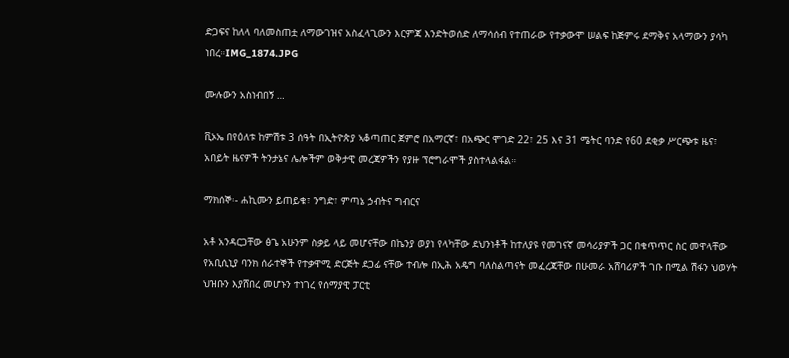ድጋፍና ከለላ ባለመስጠቷ ለማውገዝና አስፈላጊውን እርምጃ እንድትወሰድ ለማሳሰብ የተጠራው የተቃውሞ ሠልፍ ከጅምሩ ደማቅና አላማውን ያሳካ ነበረ።IMG_1874.JPG

ሙሉውን አስነብበኝ …

ቪኦኤ በየዕለቱ ከምሽቱ 3 ሰዓት በኢትዮጵያ ኣቆጣጠር ጀምሮ በአማርኛ፣ በአጭር ሞገድ 22፣ 25 እና 31 ሜትር ባንድ የ60 ደቂቃ ሥርጭቱ ዜና፣ አበይት ዜናዎች ትንታኔና ሌሎችም ወቅታዊ መረጃዎችን የያዙ ፕሮግራሞች ያስተላልፋል።

ማክሰኞ፡- ሐኪሙን ይጠይቁ፣ ንግድ፣ ምጣኔ ኃብትና ግብርና

አቶ አንዳርጋቸው ፅጌ አሁንም ስቃይ ላይ መሆናቸው በኬንያ ወያነ የላካቸው ደህንነቶች ከተለያዩ የመገናኛ መሳሪያዎች ጋር በቁጥጥር ስር መዋላቸው የአቢሲኒያ ባንክ ሰራተኞች የተቃዋሚ ድርጅት ደጋፊ ናቸው ተብሎ በኢሕ አዴግ ባለስልጣናት መፈረጃቸው በሁመራ አሸባሪዎች ገቡ በሚል ሽፋን ህወሃት ህዝቡን እያሸበረ መሆኑን ተነገረ የሰማያዊ ፓርቲ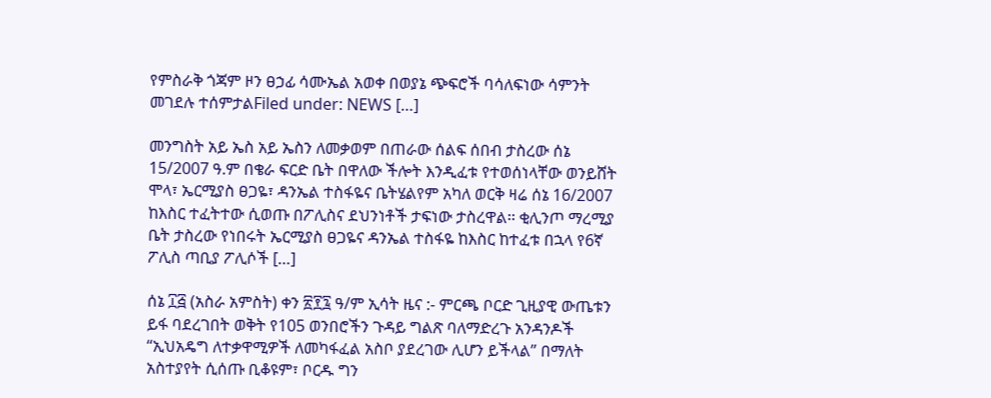የምስራቅ ጎጃም ዞን ፀኃፊ ሳሙኤል አወቀ በወያኔ ጭፍሮች ባሳለፍነው ሳምንት መገደሉ ተሰምታልFiled under: NEWS […]

መንግስት አይ ኤስ አይ ኤስን ለመቃወም በጠራው ሰልፍ ሰበብ ታስረው ሰኔ 15/2007 ዓ.ም በቄራ ፍርድ ቤት በዋለው ችሎት እንዲፈቱ የተወሰነላቸው ወንይሸት ሞላ፣ ኤርሚያስ ፀጋዬ፣ ዳንኤል ተስፋዬና ቤትሄልየም አካለ ወርቅ ዛሬ ሰኔ 16/2007 ከእስር ተፈትተው ሲወጡ በፖሊስና ደህንነቶች ታፍነው ታስረዋል፡፡ ቂሊንጦ ማረሚያ ቤት ታስረው የነበሩት ኤርሚያስ ፀጋዬና ዳንኤል ተስፋዬ ከእስር ከተፈቱ በኋላ የ6ኛ ፖሊስ ጣቢያ ፖሊሶች […]

ሰኔ ፲፭ (አስራ አምስት) ቀን ፳፻፯ ዓ/ም ኢሳት ዜና :- ምርጫ ቦርድ ጊዚያዊ ውጤቱን ይፋ ባደረገበት ወቅት የ105 ወንበሮችን ጉዳይ ግልጽ ባለማድረጉ አንዳንዶች “ኢህአዴግ ለተቃዋሚዎች ለመካፋፈል አስቦ ያደረገው ሊሆን ይችላል” በማለት አስተያየት ሲሰጡ ቢቆዩም፣ ቦርዱ ግን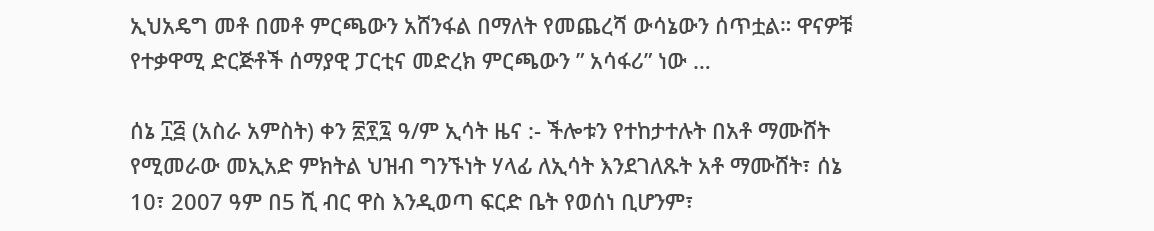ኢህአዴግ መቶ በመቶ ምርጫውን አሸንፋል በማለት የመጨረሻ ውሳኔውን ሰጥቷል። ዋናዎቹ የተቃዋሚ ድርጅቶች ሰማያዊ ፓርቲና መድረክ ምርጫውን ” አሳፋሪ” ነው …

ሰኔ ፲፭ (አስራ አምስት) ቀን ፳፻፯ ዓ/ም ኢሳት ዜና :- ችሎቱን የተከታተሉት በአቶ ማሙሸት የሚመራው መኢአድ ምክትል ህዝብ ግንኙነት ሃላፊ ለኢሳት እንደገለጹት አቶ ማሙሸት፣ ሰኔ 10፣ 2007 ዓም በ5 ሺ ብር ዋስ እንዲወጣ ፍርድ ቤት የወሰነ ቢሆንም፣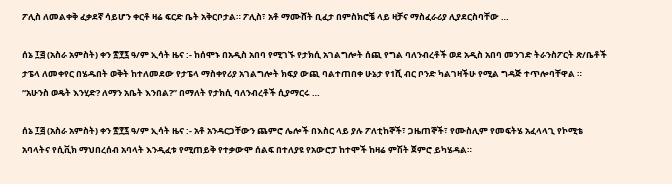ፖሊስ ለመልቀቅ ፈቃደኛ ሳይሆን ቀርቶ ዛሬ ፍርድ ቤት አቅርቦታል። ፖሊስ፣ አቶ ማሙሸት ቢፈታ በምስክሮቼ ላይ ዛቻና ማስፈራሪያ ሊያደርስባቸው …

ሰኔ ፲፭ (አስራ አምስት) ቀን ፳፻፯ ዓ/ም ኢሳት ዜና :- ከሰሞኑ በአዲስ አበባ የሚገኙ የታክሲ አገልግሎት ሰጪ የግል ባለንብረቶች ወደ አዲስ አበባ መንገድ ትራንስፖርት ጽ/ቤቶች ታፔላ ለመቀየር በሄዱበት ወቅት ከተለመደው የታፔላ ማስቀየሪያ አገልግሎት ክፍያ ውጪ ባልተጠበቀ ሁኔታ የ1ሺ ብር ቦንድ ካልገዛችሁ የሚል ግዳጅ ተጥሎባቸዋል ። “አሁንስ ወዴት እንሂድ? ለማን አቤት እንበል?” በማለት የታክሲ ባለንብረቶች ሲያማርሩ …

ሰኔ ፲፭ (አስራ አምስት) ቀን ፳፻፯ ዓ/ም ኢሳት ዜና :- አቶ አንዳርጋቸውን ጨምሮ ሌሎች በእስር ላይ ያሉ ፖለቲከኞች፣ ጋዜጠኞች፣ የሙስሊም የመፍትሄ አፈላላጊ የኮሚቴ አባላትና የሲቪክ ማህበረሰብ አባላት እንዲፈቱ የሚጠይቅ የተቃውሞ ሰልፍ በተለያዩ የአውሮፓ ከተሞች ከዛሬ ምሽት ጀምሮ ይካሄዳል።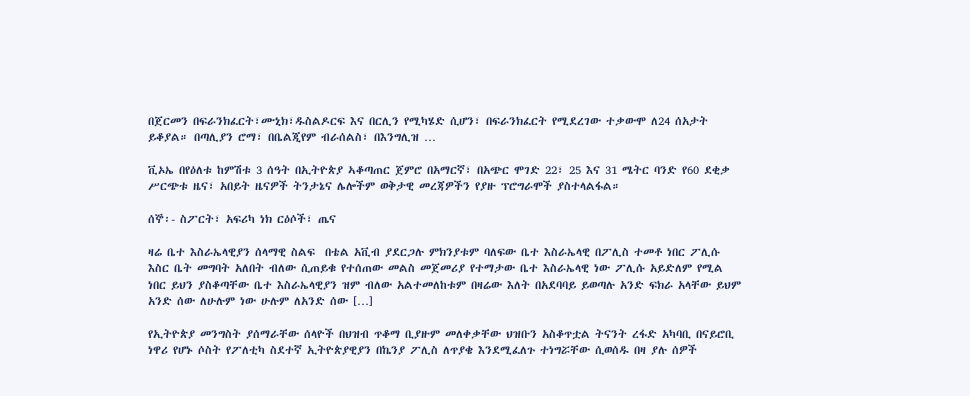በጀርመን በፍራንክፈርት፣ሙኒክ፣ዱስልዶርፍ እና በርሊን የሚካሄድ ሲሆን፣ በፍራንክፈርት የሚደረገው ተቃውሞ ለ24 ሰአታት ይቆያል። በጣሊያን ሮማ፣ በቤልጂየም ብራሰልስ፣ በእንግሊዝ …

ቪኦኤ በየዕለቱ ከምሽቱ 3 ሰዓት በኢትዮጵያ ኣቆጣጠር ጀምሮ በአማርኛ፣ በአጭር ሞገድ 22፣ 25 እና 31 ሜትር ባንድ የ60 ደቂቃ ሥርጭቱ ዜና፣ አበይት ዜናዎች ትንታኔና ሌሎችም ወቅታዊ መረጃዎችን የያዙ ፕሮግራሞች ያስተላልፋል።

ሰኞ፡- ስፖርት፣ አፍሪካ ነክ ርዕሶች፣ ጤና

ዛሬ ቤተ እስራኤላዊያን ሰላማዊ ስልፍ  በቴል አቪብ ያደርጋሉ ምክንያቱም ባለፍው ቤተ እስራኤላዊ በፖሊስ ተመቶ ነበር ፖሊሱ እስር ቤት መግባት አለበት ብለው ሲጠይቁ የተሰጠው መልስ መጀመሪያ የተማታው ቤተ እስራኤላዊ ነው ፖሊሱ አይድለም የሚል ነበር ይህን ያስቆጣቸው ቤተ እስራኤላዊያን ዝም ብለው አልተመለከቱም በዛሬው እለት በአደባባይ ይወጣሉ አንድ ፍክራ አላቸው ይህም አንድ ሰው ለሁሉም ነው ሁሉም ለአንድ ሰው […]

የኢትዮጵያ መንግስት ያሰማራቸው ሰላዮች በህዝብ ጥቆማ ቢያዙም መለቀቃቸው ህዝቡን አስቆጥቷል ትናንት ረፋድ አካባቢ በናይሮቢ ነዋሪ የሆኑ ሶስት የፖለቲካ ስደተኛ ኢትዮጵያዊያን በኬንያ ፖሊስ ለጥያቄ እንደሚፈለጉ ተነግሯቸው ሲወሰዱ በዛ ያሉ ሰዎች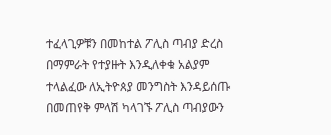ተፈላጊዎቹን በመከተል ፖሊስ ጣብያ ድረስ በማምራት የተያዙት እንዲለቀቁ አልያም ተላልፈው ለኢትዮጰያ መንግስት እንዳይሰጡ በመጠየቅ ምላሽ ካላገኙ ፖሊስ ጣብያውን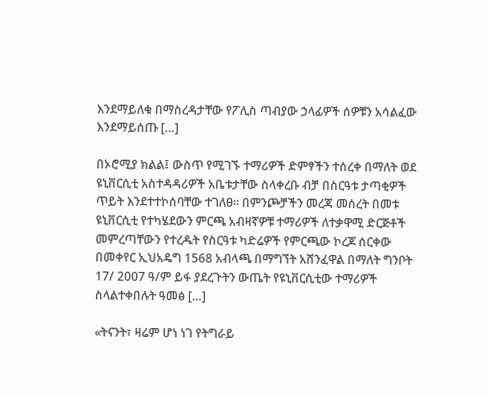እንደማይለቁ በማስረዳታቸው የፖሊስ ጣብያው ኃላፊዎች ሰዎቹን አሳልፈው እንደማይሰጡ […]

በኦሮሚያ ክልል፤ ውስጥ የሚገኙ ተማሪዎች ድምፃችን ተሰረቀ በማለት ወደ ዩኒቨርሲቲ አስተዳዳሪዎች አቤቱታቸው ስላቀረቡ ብቻ በስርዓቱ ታጣቂዎች ጥይት እንደተተኮሰባቸው ተገለፀ። በምንጮቻችን መረጃ መሰረት በመቱ ዩኒቨርሲቲ የተካሄደውን ምርጫ አብዛኛዎቹ ተማሪዎች ለተቃዋሚ ድርጅቶች መምረጣቸውን የተረዱት የስርዓቱ ካድሬዎች የምርጫው ኮረጆ ሰርቀው በመቀየር ኢህአዴግ 1568 አብላጫ በማግኘት አሸንፈዋል በማለት ግንቦት 17/ 2007 ዓ/ም ይፋ ያደረጉትን ውጤት የዩኒቨርሲቲው ተማሪዎች ስላልተቀበሉት ዓመፅ […]

«ትናንት፣ ዛሬም ሆነ ነገ የትግራይ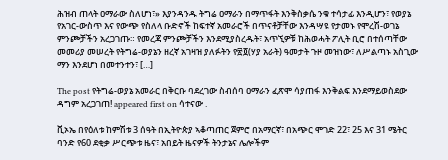ሕዝብ ጠላት ዐማራው ስለሆነ፣» እያንዳንዱ ትግሬ ዐማራን በማጥፋት እንቅስቃሴ ንቁ ተሳታፊ እንዲሆን፣ የወያኔ የአገር-ውስጥ እና የውጭ የስለላ ቡድኖች ከፍተኛ አመራሮች በጥናቶቻቸው እንዳሣዩ የታመኑ የሞረሽ-ወገኔ ምንጮቻችን አረጋገጡ። የመረጃ ምንጮቻችን እንደሚያስረዱት፣ አጥኚዎቹ ከሕወሓት ፖሊት ቢሮ በተሰጣቸው መመሪያ መሠረት የትግሬ-ወያኔን ዘረኛ አገዛዝ ያለፉትን የ፳፬(ሃያ አራት) ዓመታት ጉዞ መዝነው፣ ለሥልጣኑ አስጊው ማን እንደሆነ በመተንተን፣ […]

The post የትግሬ-ወያኔ አመራር በቅርቡ ባደረገው ስብሰባ ዐማራን ፈጽሞ ሳያጠፋ እንቅልፍ እንደማይወስደው ዳግም አረጋገጠ! appeared first on ሳተናው .

ቪኦኤ በየዕለቱ ከምሽቱ 3 ሰዓት በኢትዮጵያ ኣቆጣጠር ጀምሮ በአማርኛ፣ በአጭር ሞገድ 22፣ 25 እና 31 ሜትር ባንድ የ60 ደቂቃ ሥርጭቱ ዜና፣ አበይት ዜናዎች ትንታኔና ሌሎችም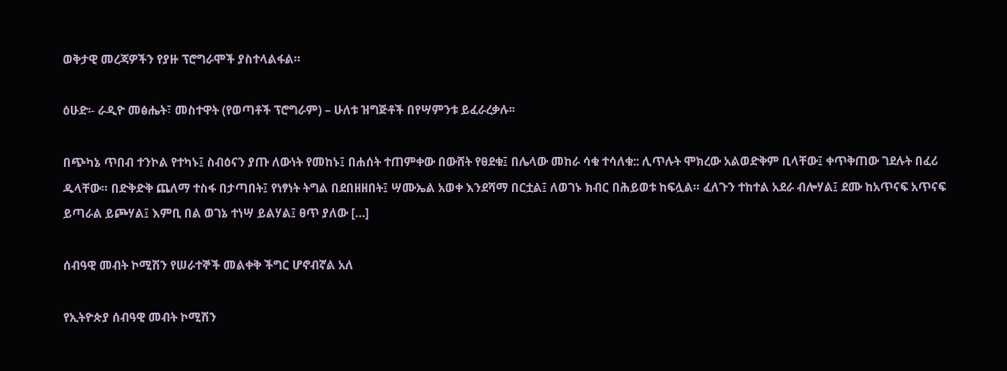ወቅታዊ መረጃዎችን የያዙ ፕሮግራሞች ያስተላልፋል።

ዕሁድ፡- ራዲዮ መፅሔት፣ መስተዋት (የወጣቶች ፕሮግራም) – ሁለቱ ዝግጅቶች በየሣምንቱ ይፈራረቃሉ፡፡

በጭካኔ ጥበብ ተንኮል የተካኑ፤ ስብዕናን ያጡ ለውነት የመከኑ፤ በሐሰት ተጠምቀው በውሸት የፀደቁ፤ በሌላው መከራ ሳቁ ተሳለቁ:: ሊጥሉት ሞክረው አልወድቅም ቢላቸው፤ ቀጥቅጠው ገደሉት በፈሪ ዱላቸው። በድቅድቅ ጨለማ ተስፋ በታጣበት፤ የነፃነት ትግል በደበዘዘበት፤ ሣሙኤል አወቀ እንደሻማ በርቷል፤ ለወገኑ ክብር በሕይወቱ ከፍሏል። ፈለጉን ተከተል አደራ ብሎሃል፤ ደሙ ከአጥናፍ አጥናፍ ይጣራል ይጮሃል፤ እምቢ በል ወገኔ ተነሣ ይልሃል፤ ፀጥ ያለው […]

ሰብዓዊ መብት ኮሚሽን የሠራተኞች መልቀቅ ችግር ሆኖብኛል አለ

የኢትዮጵያ ሰብዓዊ መብት ኮሚሽን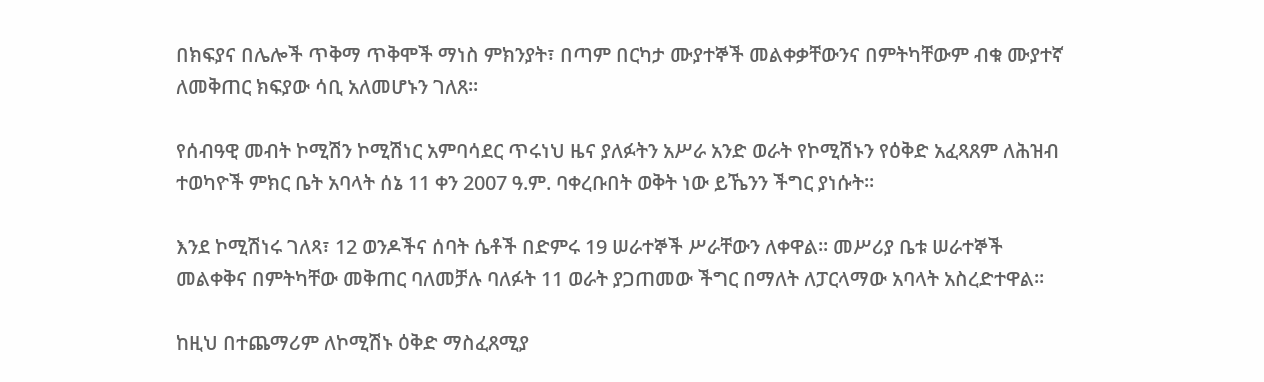በክፍያና በሌሎች ጥቅማ ጥቅሞች ማነስ ምክንያት፣ በጣም በርካታ ሙያተኞች መልቀቃቸውንና በምትካቸውም ብቁ ሙያተኛ ለመቅጠር ክፍያው ሳቢ አለመሆኑን ገለጸ፡፡

የሰብዓዊ መብት ኮሚሽን ኮሚሽነር አምባሳደር ጥሩነህ ዜና ያለፉትን አሥራ አንድ ወራት የኮሚሽኑን የዕቅድ አፈጻጸም ለሕዝብ ተወካዮች ምክር ቤት አባላት ሰኔ 11 ቀን 2007 ዓ.ም. ባቀረቡበት ወቅት ነው ይኼንን ችግር ያነሱት፡፡

እንደ ኮሚሽነሩ ገለጻ፣ 12 ወንዶችና ሰባት ሴቶች በድምሩ 19 ሠራተኞች ሥራቸውን ለቀዋል፡፡ መሥሪያ ቤቱ ሠራተኞች መልቀቅና በምትካቸው መቅጠር ባለመቻሉ ባለፉት 11 ወራት ያጋጠመው ችግር በማለት ለፓርላማው አባላት አስረድተዋል፡፡

ከዚህ በተጨማሪም ለኮሚሽኑ ዕቅድ ማስፈጸሚያ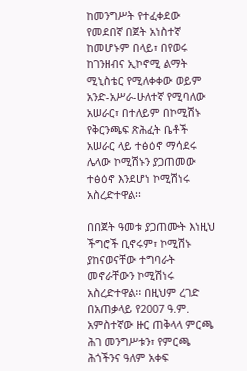ከመንግሥት የተፈቀደው የመደበኛ በጀት አነስተኛ ከመሆኑም በላይ፣ በየወሩ ከገንዘብና ኢኮኖሚ ልማት ሚኒስቴር የሚለቀቀው ወይም አንድ-አሥራ-ሁለተኛ የሚባለው አሠራር፣ በተለይም በኮሚሽኑ የቅርንጫፍ ጽሕፈት ቤቶች አሠራር ላይ ተፅዕኖ ማሳደሩ ሌላው ኮሚሽኑን ያጋጠመው ተፅዕኖ እንደሆነ ኮሚሽነሩ  አስረድተዋል፡፡

በበጀት ዓመቱ ያጋጠሙት እነዚህ ችግሮች ቢኖሩም፣ ኮሚሽኑ ያከናወናቸው ተግባራት መኖራቸውን ኮሚሽነሩ አስረድተዋል፡፡ በዚህም ረገድ በአጠቃላይ የ2007 ዓ.ም. አምስተኛው ዙር ጠቅላላ ምርጫ ሕገ መንግሥቱን፣ የምርጫ ሕጎችንና ዓለም አቀፍ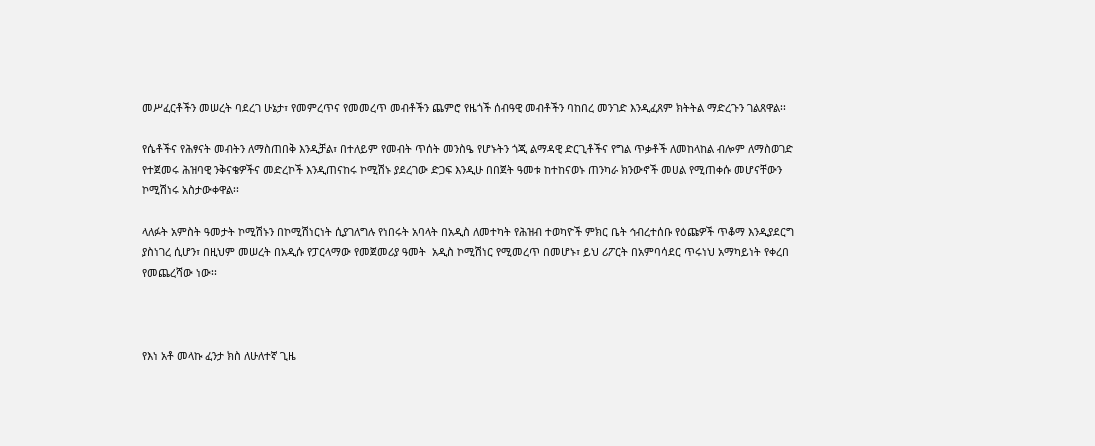መሥፈርቶችን መሠረት ባደረገ ሁኔታ፣ የመምረጥና የመመረጥ መብቶችን ጨምሮ የዜጎች ሰብዓዊ መብቶችን ባከበረ መንገድ እንዲፈጸም ክትትል ማድረጉን ገልጸዋል፡፡

የሴቶችና የሕፃናት መብትን ለማስጠበቅ እንዲቻል፣ በተለይም የመብት ጥሰት መንስዔ የሆኑትን ጎጂ ልማዳዊ ድርጊቶችና የግል ጥቃቶች ለመከላከል ብሎም ለማስወገድ የተጀመሩ ሕዝባዊ ንቅናቄዎችና መድረኮች እንዲጠናከሩ ኮሚሽኑ ያደረገው ድጋፍ እንዲሁ በበጀት ዓመቱ ከተከናወኑ ጠንካራ ክንውኖች መሀል የሚጠቀሱ መሆናቸውን ኮሚሽነሩ አስታውቀዋል፡፡

ላለፉት አምስት ዓመታት ኮሚሽኑን በኮሚሽነርነት ሲያገለግሉ የነበሩት አባላት በአዲስ ለመተካት የሕዝብ ተወካዮች ምክር ቤት ኅብረተሰቡ የዕጩዎች ጥቆማ እንዲያደርግ ያስነገረ ሲሆን፣ በዚህም መሠረት በአዲሱ የፓርላማው የመጀመሪያ ዓመት  አዲስ ኮሚሽነር የሚመረጥ በመሆኑ፣ ይህ ሪፖርት በአምባሳደር ጥሩነህ አማካይነት የቀረበ የመጨረሻው ነው፡፡



የእነ አቶ መላኩ ፈንታ ክስ ለሁለተኛ ጊዜ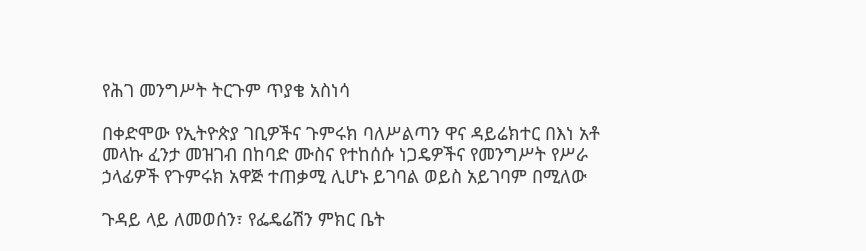የሕገ መንግሥት ትርጉም ጥያቄ አስነሳ

በቀድሞው የኢትዮጵያ ገቢዎችና ጉምሩክ ባለሥልጣን ዋና ዳይሬክተር በእነ አቶ መላኩ ፈንታ መዝገብ በከባድ ሙስና የተከሰሱ ነጋዴዎችና የመንግሥት የሥራ ኃላፊዎች የጉምሩክ አዋጅ ተጠቃሚ ሊሆኑ ይገባል ወይስ አይገባም በሚለው

ጉዳይ ላይ ለመወሰን፣ የፌዴሬሽን ምክር ቤት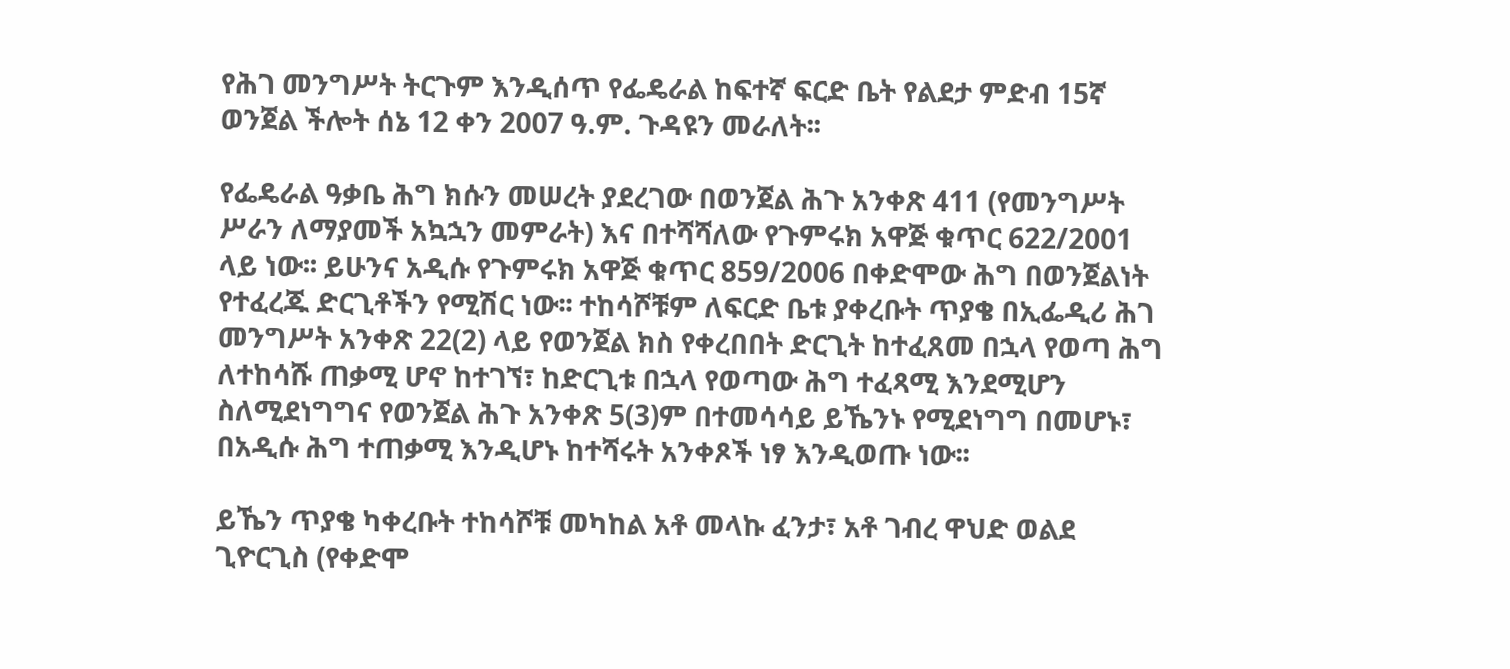የሕገ መንግሥት ትርጉም እንዲሰጥ የፌዴራል ከፍተኛ ፍርድ ቤት የልደታ ምድብ 15ኛ ወንጀል ችሎት ሰኔ 12 ቀን 2007 ዓ.ም. ጉዳዩን መራለት፡፡

የፌዴራል ዓቃቤ ሕግ ክሱን መሠረት ያደረገው በወንጀል ሕጉ አንቀጽ 411 (የመንግሥት ሥራን ለማያመች አኳኋን መምራት) እና በተሻሻለው የጉምሩክ አዋጅ ቁጥር 622/2001 ላይ ነው፡፡ ይሁንና አዲሱ የጉምሩክ አዋጅ ቁጥር 859/2006 በቀድሞው ሕግ በወንጀልነት የተፈረጁ ድርጊቶችን የሚሽር ነው፡፡ ተከሳሾቹም ለፍርድ ቤቱ ያቀረቡት ጥያቄ በኢፌዲሪ ሕገ መንግሥት አንቀጽ 22(2) ላይ የወንጀል ክስ የቀረበበት ድርጊት ከተፈጸመ በኋላ የወጣ ሕግ ለተከሳሹ ጠቃሚ ሆኖ ከተገኘ፣ ከድርጊቱ በኋላ የወጣው ሕግ ተፈጻሚ እንደሚሆን ስለሚደነግግና የወንጀል ሕጉ አንቀጽ 5(3)ም በተመሳሳይ ይኼንኑ የሚደነግግ በመሆኑ፣ በአዲሱ ሕግ ተጠቃሚ እንዲሆኑ ከተሻሩት አንቀጾች ነፃ እንዲወጡ ነው፡፡

ይኼን ጥያቄ ካቀረቡት ተከሳሾቹ መካከል አቶ መላኩ ፈንታ፣ አቶ ገብረ ዋህድ ወልደ ጊዮርጊስ (የቀድሞ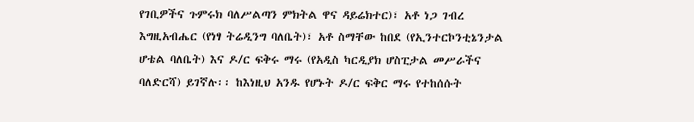የገቢዎችና ጉምሩክ ባለሥልጣን ምክትል ዋና ዳይሬክተር)፣ አቶ ነጋ ገብረ እግዚአብሔር (የነፃ ትሬዲንግ ባለቤት)፣ አቶ ስማቸው ከበደ (የኢንተርኮንቲኔንታል ሆቴል ባለቤት) እና ዶ/ር ፍቅሩ ማሩ (የአዲስ ካርዲያክ ሆስፒታል መሥራችና ባለድርሻ) ይገኛሉ፡፡ ከእነዚህ አንዱ የሆኑት ዶ/ር ፍቅር ማሩ የተከሰሱት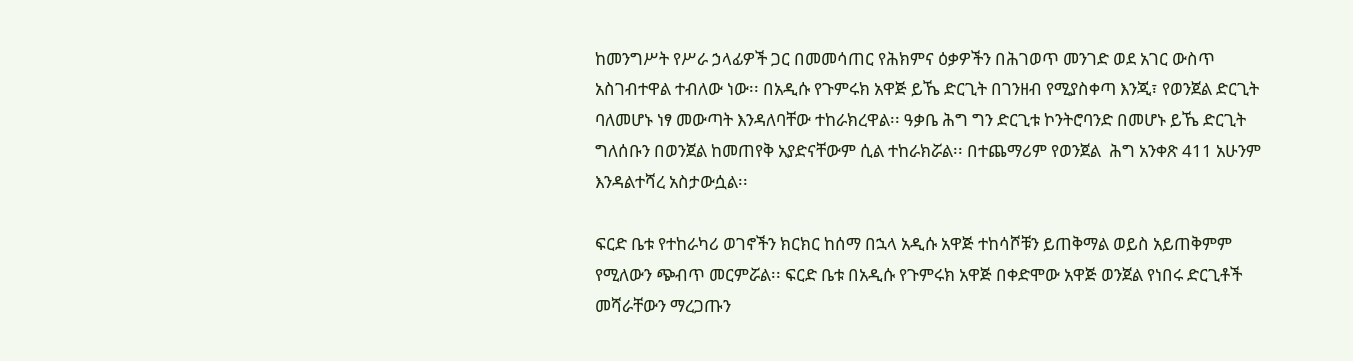ከመንግሥት የሥራ ኃላፊዎች ጋር በመመሳጠር የሕክምና ዕቃዎችን በሕገወጥ መንገድ ወደ አገር ውስጥ አስገብተዋል ተብለው ነው፡፡ በአዲሱ የጉምሩክ አዋጅ ይኼ ድርጊት በገንዘብ የሚያስቀጣ እንጂ፣ የወንጀል ድርጊት ባለመሆኑ ነፃ መውጣት እንዳለባቸው ተከራክረዋል፡፡ ዓቃቤ ሕግ ግን ድርጊቱ ኮንትሮባንድ በመሆኑ ይኼ ድርጊት ግለሰቡን በወንጀል ከመጠየቅ አያድናቸውም ሲል ተከራክሯል፡፡ በተጨማሪም የወንጀል  ሕግ አንቀጽ 411 አሁንም እንዳልተሻረ አስታውሷል፡፡

ፍርድ ቤቱ የተከራካሪ ወገኖችን ክርክር ከሰማ በኋላ አዲሱ አዋጅ ተከሳሾቹን ይጠቅማል ወይስ አይጠቅምም የሚለውን ጭብጥ መርምሯል፡፡ ፍርድ ቤቱ በአዲሱ የጉምሩክ አዋጅ በቀድሞው አዋጅ ወንጀል የነበሩ ድርጊቶች መሻራቸውን ማረጋጡን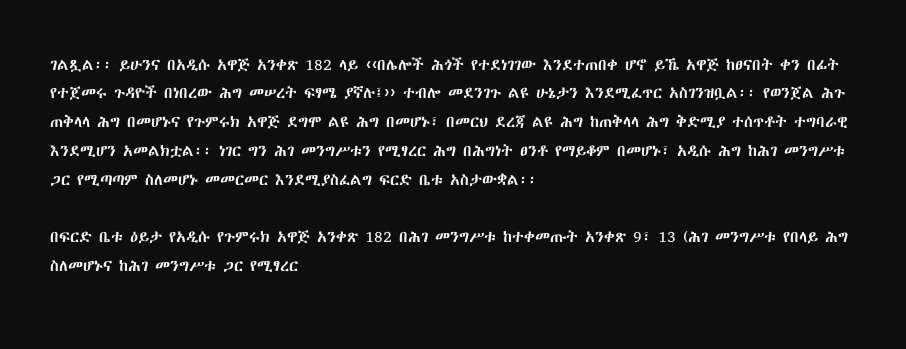ገልጿል፡፡ ይሁንና በአዲሱ አዋጅ አንቀጽ 182 ላይ ‹‹በሌሎች ሕጎች የተደነገገው እንደተጠበቀ ሆኖ ይኼ አዋጅ ከፀናበት ቀን በፊት የተጀመሩ ጉዳዮች በነበረው ሕግ መሠረት ፍፃሜ ያኛሉ፤›› ተብሎ መደንገጉ ልዩ ሁኔታን እንደሚፈጥር አስገንዝቧል፡፡ የወንጀል ሕጉ ጠቅላላ ሕግ በመሆኑና የጉምሩክ አዋጅ ደግሞ ልዩ ሕግ በመሆኑ፣ በመርህ ደረጃ ልዩ ሕግ ከጠቅላላ ሕግ ቅድሚያ ተሰጥቶት ተግባራዊ እንደሚሆን አመልክቷል፡፡ ነገር ግን ሕገ መንግሥቱን የሚፃረር ሕግ በሕግነት ፀንቶ የማይቆም በመሆኑ፣ አዲሱ ሕግ ከሕገ መንግሥቱ ጋር የሚጣጣም ስለመሆኑ መመርመር እንደሚያስፈልግ ፍርድ ቤቱ አስታውቋል፡፡

በፍርድ ቤቱ ዕይታ የአዲሱ የጉምሩክ አዋጅ አንቀጽ 182 በሕገ መንግሥቱ ከተቀመጡት አንቀጽ 9፣ 13 (ሕገ መንግሥቱ የበላይ ሕግ ስለመሆኑና ከሕገ መንግሥቱ ጋር የሚፃረር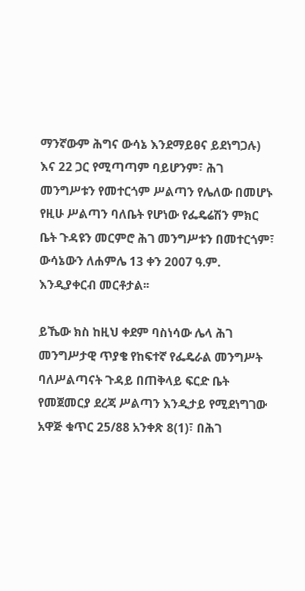ማንኛውም ሕግና ውሳኔ እንደማይፀና ይደነግጋሉ) እና 22 ጋር የሚጣጣም ባይሆንም፣ ሕገ መንግሥቱን የመተርጎም ሥልጣን የሌለው በመሆኑ የዚሁ ሥልጣን ባለቤት የሆነው የፌዴሬሽን ምክር ቤት ጉዳዩን መርምሮ ሕገ መንግሥቱን በመተርጎም፣ ውሳኔውን ለሐምሌ 13 ቀን 2007 ዓ.ም. እንዲያቀርብ መርቶታል፡፡

ይኼው ክስ ከዚህ ቀደም ባስነሳው ሌላ ሕገ መንግሥታዊ ጥያቄ የከፍተኛ የፌዴራል መንግሥት ባለሥልጣናት ጉዳይ በጠቅላይ ፍርድ ቤት የመጀመርያ ደረጃ ሥልጣን እንዲታይ የሚደነግገው አዋጅ ቁጥር 25/88 አንቀጽ 8(1)፣ በሕገ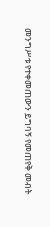መንግሥቱ የተቀመጠውን ይግባኝ የመጠየቅ መብት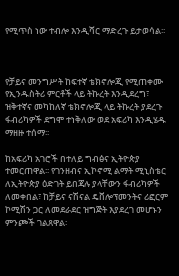የሚጥስ ነው ተብሎ እንዲሻር ማድረጉ ይታወሳል፡፡



የቻይና መንግሥት ከፍተኛ ቴክኖሎጂ የሚጠቀሙ የኢንዱስትሪ ምርቶች ላይ ትኩረት እንዲደረግ፣ ዝቅተኛና መካከለኛ ቴክኖሎጂ ላይ ትኩረት ያደረጉ ፋብሪካዎች ደግሞ ተነቅለው ወደ አፍሪካ እንዲሄዱ ማዘዙ ተሰማ፡፡

ከአፍሪካ አገሮች በተለይ ግብፅና ኢትዮጵያ ተመርጠዋል፡፡ የገንዘብና ኢኮኖሚ ልማት ሚኒስቴር ለኢትዮጵያ ዕድገት ይበጃሉ ያላቸውን ፋብሪካዎች ለመቀበል፣ ከቻይና ናሽናል ዴቨሎፕመንትና ሪፎርም ኮሚሽን ጋር ለመደራደር ዝግጅት እያደረገ መሆኑን ምንጮች ገልጸዋል፡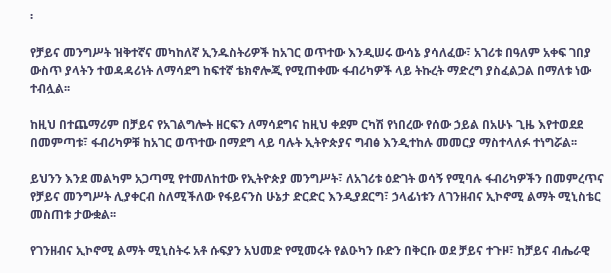፡

የቻይና መንግሥት ዝቅተኛና መካከለኛ ኢንዱስትሪዎች ከአገር ወጥተው እንዲሠሩ ውሳኔ ያሳለፈው፣ አገሪቱ በዓለም አቀፍ ገበያ ውስጥ ያላትን ተወዳዳሪነት ለማሳደግ ከፍተኛ ቴክኖሎጂ የሚጠቀሙ ፋብሪካዎች ላይ ትኩረት ማድረግ ያስፈልጋል በማለቱ ነው ተብሏል፡፡

ከዚህ በተጨማሪም በቻይና የአገልግሎት ዘርፍን ለማሳደግና ከዚህ ቀደም ርካሽ የነበረው የሰው ኃይል በአሁኑ ጊዜ እየተወደደ በመምጣቱ፣ ፋብሪካዎቹ ከአገር ወጥተው በማደግ ላይ ባሉት ኢትዮጵያና ግብፅ እንዲተከሉ መመርያ ማስተላለፉ ተነግሯል፡፡

ይህንን እንደ መልካም አጋጣሚ የተመለከተው የኢትዮጵያ መንግሥት፣ ለአገሪቱ ዕድገት ወሳኝ የሚባሉ ፋብሪካዎችን በመምረጥና የቻይና መንግሥት ሊያቀርብ ስለሚችለው የፋይናንስ ሁኔታ ድርድር እንዲያደርግ፣ ኃላፊነቱን ለገንዘብና ኢኮኖሚ ልማት ሚኒስቴር መስጠቱ ታውቋል፡፡

የገንዘብና ኢኮኖሚ ልማት ሚኒስትሩ አቶ ሱፍያን አህመድ የሚመሩት የልዑካን ቡድን በቅርቡ ወደ ቻይና ተጉዞ፣ ከቻይና ብሔራዊ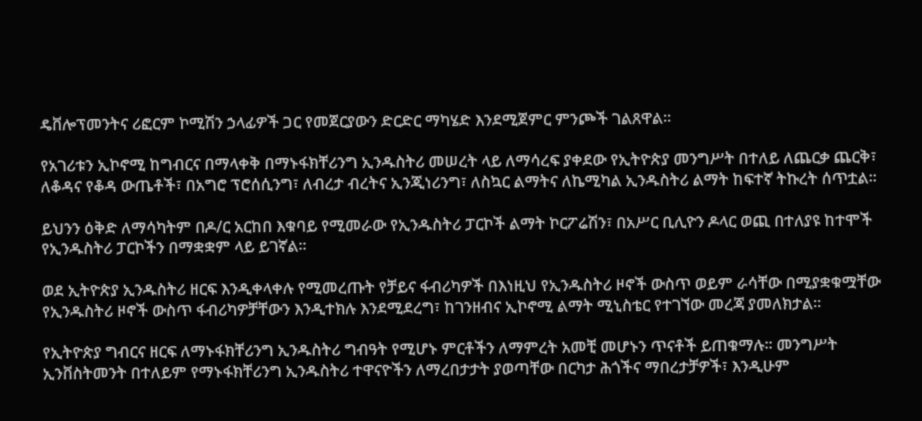ዴቨሎፕመንትና ሪፎርም ኮሚሽን ኃላፊዎች ጋር የመጀርያውን ድርድር ማካሄድ እንደሚጀምር ምንጮች ገልጸዋል፡፡

የአገሪቱን ኢኮኖሚ ከግብርና በማላቀቅ በማኑፋክቸሪንግ ኢንዱስትሪ መሠረት ላይ ለማሳረፍ ያቀደው የኢትዮጵያ መንግሥት በተለይ ለጨርቃ ጨርቅ፣ ለቆዳና የቆዳ ውጤቶች፣ በአግሮ ፕሮሰሲንግ፣ ለብረታ ብረትና ኢንጂነሪንግ፣ ለስኳር ልማትና ለኬሚካል ኢንዱስትሪ ልማት ከፍተኛ ትኩረት ሰጥቷል፡፡

ይህንን ዕቅድ ለማሳካትም በዶ/ር አርከበ እቁባይ የሚመራው የኢንዱስትሪ ፓርኮች ልማት ኮርፖሬሽን፣ በአሥር ቢሊዮን ዶላር ወጪ በተለያዩ ከተሞች የኢንዱስትሪ ፓርኮችን በማቋቋም ላይ ይገኛል፡፡

ወደ ኢትዮጵያ ኢንዱስትሪ ዘርፍ እንዲቀላቀሉ የሚመረጡት የቻይና ፋብሪካዎች በእነዚህ የኢንዱስትሪ ዞኖች ውስጥ ወይም ራሳቸው በሚያቋቁሟቸው የኢንዱስትሪ ዞኖች ውስጥ ፋብሪካዎቻቸውን እንዲተክሉ እንደሚደረግ፣ ከገንዘብና ኢኮኖሚ ልማት ሚኒስቴር የተገኘው መረጃ ያመለክታል፡፡

የኢትዮጵያ ግብርና ዘርፍ ለማኑፋክቸሪንግ ኢንዱስትሪ ግብዓት የሚሆኑ ምርቶችን ለማምረት አመቺ መሆኑን ጥናቶች ይጠቁማሉ፡፡ መንግሥት ኢንቨስትመንት በተለይም የማኑፋክቸሪንግ ኢንዱስትሪ ተዋናዮችን ለማረበታታት ያወጣቸው በርካታ ሕጎችና ማበረታቻዎች፣ እንዲሁም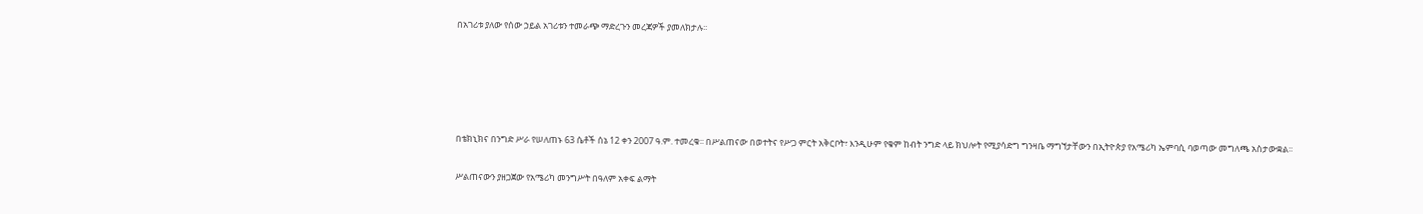በአገሪቱ ያለው የሰው ኃይል አገሪቱን ተመራጭ ማድረጉን መረጃዎች ያመለክታሉ፡፡





በቴክኒክና በንግድ ሥራ የሠለጠኑ 63 ሴቶች ሰኔ 12 ቀን 2007 ዓ.ም. ተመረቁ፡፡ በሥልጠናው በወተትና የሥጋ ምርት አቅርቦት፣ እንዲሁም የቁም ከብት ንግድ ላይ ክህሎት የሚያሳድግ ግንዛቤ ማግኘታቸውን በኢትዮጵያ የአሜሪካ ኤምባሲ ባወጣው መግለጫ አስታውቋል፡፡

ሥልጠናውን ያዘጋጀው የአሜሪካ መንግሥት በዓለም አቀፍ ልማት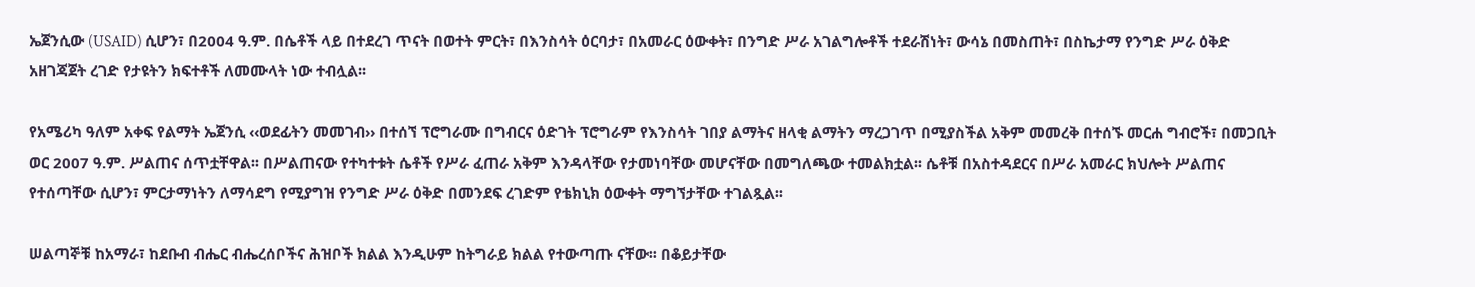ኤጀንሲው (USAID) ሲሆን፣ በ2004 ዓ.ም. በሴቶች ላይ በተደረገ ጥናት በወተት ምርት፣ በእንስሳት ዕርባታ፣ በአመራር ዕውቀት፣ በንግድ ሥራ አገልግሎቶች ተደራሽነት፣ ውሳኔ በመስጠት፣ በስኬታማ የንግድ ሥራ ዕቅድ አዘገጃጀት ረገድ የታዩትን ክፍተቶች ለመሙላት ነው ተብሏል፡፡

የአሜሪካ ዓለም አቀፍ የልማት ኤጀንሲ ‹‹ወደፊትን መመገብ›› በተሰኘ ፕሮግራሙ በግብርና ዕድገት ፕሮግራም የእንስሳት ገበያ ልማትና ዘላቂ ልማትን ማረጋገጥ በሚያስችል አቅም መመረቅ በተሰኙ መርሐ ግብሮች፣ በመጋቢት ወር 2007 ዓ.ም. ሥልጠና ሰጥቷቸዋል፡፡ በሥልጠናው የተካተቱት ሴቶች የሥራ ፈጠራ አቅም እንዳላቸው የታመነባቸው መሆናቸው በመግለጫው ተመልክቷል፡፡ ሴቶቹ በአስተዳደርና በሥራ አመራር ክህሎት ሥልጠና የተሰጣቸው ሲሆን፣ ምርታማነትን ለማሳደግ የሚያግዝ የንግድ ሥራ ዕቅድ በመንደፍ ረገድም የቴክኒክ ዕውቀት ማግኘታቸው ተገልጿል፡፡

ሠልጣኞቹ ከአማራ፣ ከደቡብ ብሔር ብሔረሰቦችና ሕዝቦች ክልል እንዲሁም ከትግራይ ክልል የተውጣጡ ናቸው፡፡ በቆይታቸው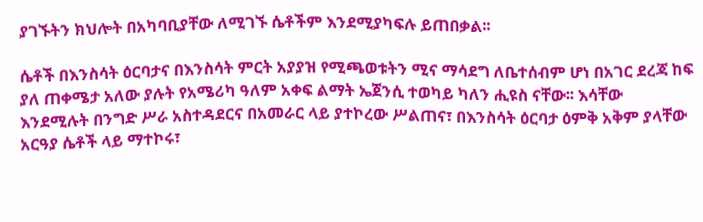ያገኙትን ክህሎት በአካባቢያቸው ለሚገኙ ሴቶችም እንደሚያካፍሉ ይጠበቃል፡፡

ሴቶች በእንስሳት ዕርባታና በእንስሳት ምርት አያያዝ የሚጫወቱትን ሚና ማሳደግ ለቤተሰብም ሆነ በአገር ደረጃ ከፍ ያለ ጠቀሜታ አለው ያሉት የአሜሪካ ዓለም አቀፍ ልማት ኤጀንሲ ተወካይ ካለን ሒዩስ ናቸው፡፡ እሳቸው እንደሚሉት በንግድ ሥራ አስተዳደርና በአመራር ላይ ያተኮረው ሥልጠና፣ በእንስሳት ዕርባታ ዕምቅ አቅም ያላቸው አርዓያ ሴቶች ላይ ማተኮሩ፣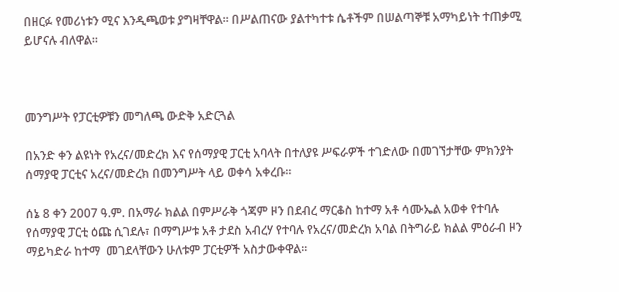በዘርፉ የመሪነቱን ሚና እንዲጫወቱ ያግዛቸዋል፡፡ በሥልጠናው ያልተካተቱ ሴቶችም በሠልጣኞቹ አማካይነት ተጠቃሚ ይሆናሉ ብለዋል፡፡



መንግሥት የፓርቲዎቹን መግለጫ ውድቅ አድርጓል

በአንድ ቀን ልዩነት የአረና/መድረክ እና የሰማያዊ ፓርቲ አባላት በተለያዩ ሥፍራዎች ተገድለው በመገኘታቸው ምክንያት ሰማያዊ ፓርቲና አረና/መድረክ በመንግሥት ላይ ወቀሳ አቀረቡ፡፡

ሰኔ 8 ቀን 2007 ዓ.ም. በአማራ ክልል በምሥራቅ ጎጃም ዞን በደብረ ማርቆስ ከተማ አቶ ሳሙኤል አወቀ የተባሉ የሰማያዊ ፓርቲ ዕጩ ሲገደሉ፣ በማግሥቱ አቶ ታደስ አብረሃ የተባሉ የአረና/መድረክ አባል በትግራይ ክልል ምዕራብ ዞን ማይካድራ ከተማ  መገደላቸውን ሁለቱም ፓርቲዎች አስታውቀዋል፡፡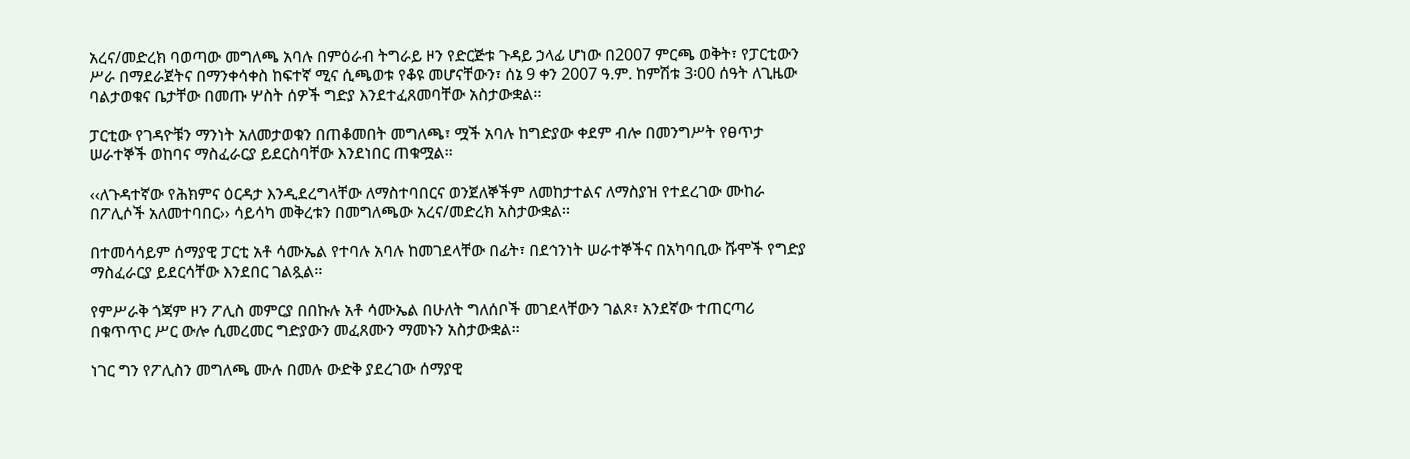አረና/መድረክ ባወጣው መግለጫ አባሉ በምዕራብ ትግራይ ዞን የድርጅቱ ጉዳይ ኃላፊ ሆነው በ2007 ምርጫ ወቅት፣ የፓርቲውን ሥራ በማደራጀትና በማንቀሳቀስ ከፍተኛ ሚና ሲጫወቱ የቆዩ መሆናቸውን፣ ሰኔ 9 ቀን 2007 ዓ.ም. ከምሽቱ 3፡00 ሰዓት ለጊዜው ባልታወቁና ቤታቸው በመጡ ሦስት ሰዎች ግድያ እንደተፈጸመባቸው አስታውቋል፡፡

ፓርቲው የገዳዮቹን ማንነት አለመታወቁን በጠቆመበት መግለጫ፣ ሟች አባሉ ከግድያው ቀደም ብሎ በመንግሥት የፀጥታ ሠራተኞች ወከባና ማስፈራርያ ይደርስባቸው እንደነበር ጠቁሟል፡፡

‹‹ለጉዳተኛው የሕክምና ዕርዳታ እንዲደረግላቸው ለማስተባበርና ወንጀለኞችም ለመከታተልና ለማስያዝ የተደረገው ሙከራ በፖሊሶች አለመተባበር›› ሳይሳካ መቅረቱን በመግለጫው አረና/መድረክ አስታውቋል፡፡

በተመሳሳይም ሰማያዊ ፓርቲ አቶ ሳሙኤል የተባሉ አባሉ ከመገደላቸው በፊት፣ በደኅንነት ሠራተኞችና በአካባቢው ሹሞች የግድያ ማስፈራርያ ይደርሳቸው እንደበር ገልጿል፡፡

የምሥራቅ ጎጃም ዞን ፖሊስ መምርያ በበኩሉ አቶ ሳሙኤል በሁለት ግለሰቦች መገደላቸውን ገልጾ፣ አንደኛው ተጠርጣሪ በቁጥጥር ሥር ውሎ ሲመረመር ግድያውን መፈጸሙን ማመኑን አስታውቋል፡፡

ነገር ግን የፖሊስን መግለጫ ሙሉ በመሉ ውድቅ ያደረገው ሰማያዊ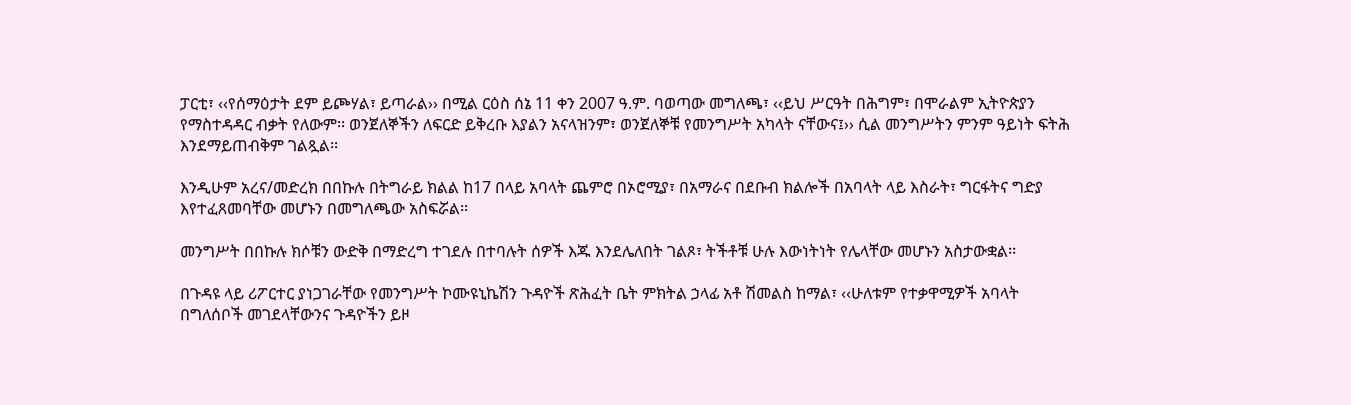ፓርቲ፣ ‹‹የሰማዕታት ደም ይጮሃል፣ ይጣራል›› በሚል ርዕስ ሰኔ 11 ቀን 2007 ዓ.ም. ባወጣው መግለጫ፣ ‹‹ይህ ሥርዓት በሕግም፣ በሞራልም ኢትዮጵያን የማስተዳዳር ብቃት የለውም፡፡ ወንጀለኞችን ለፍርድ ይቅረቡ እያልን አናላዝንም፣ ወንጀለኞቹ የመንግሥት አካላት ናቸውና፤›› ሲል መንግሥትን ምንም ዓይነት ፍትሕ እንደማይጠብቅም ገልጿል፡፡

እንዲሁም አረና/መድረክ በበኩሉ በትግራይ ክልል ከ17 በላይ አባላት ጨምሮ በኦሮሚያ፣ በአማራና በደቡብ ክልሎች በአባላት ላይ እስራት፣ ግርፋትና ግድያ እየተፈጸመባቸው መሆኑን በመግለጫው አስፍሯል፡፡

መንግሥት በበኩሉ ክሶቹን ውድቅ በማድረግ ተገደሉ በተባሉት ሰዎች እጁ እንደሌለበት ገልጾ፣ ትችቶቹ ሁሉ እውነትነት የሌላቸው መሆኑን አስታውቋል፡፡

በጉዳዩ ላይ ሪፖርተር ያነጋገራቸው የመንግሥት ኮሙዩኒኬሽን ጉዳዮች ጽሕፈት ቤት ምክትል ኃላፊ አቶ ሽመልስ ከማል፣ ‹‹ሁለቱም የተቃዋሚዎች አባላት በግለሰቦች መገደላቸውንና ጉዳዮችን ይዞ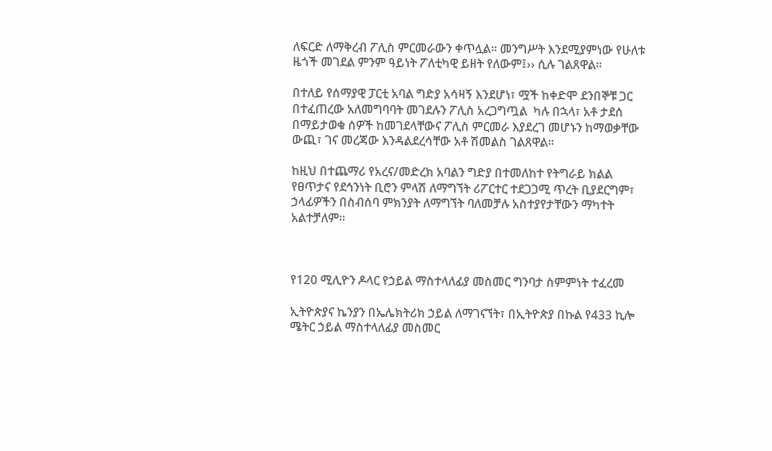ለፍርድ ለማቅረብ ፖሊስ ምርመራውን ቀጥሏል፡፡ መንግሥት እንደሚያምነው የሁለቱ ዜጎች መገደል ምንም ዓይነት ፖለቲካዊ ይዘት የለውም፤›› ሲሉ ገልጸዋል፡፡

በተለይ የሰማያዊ ፓርቲ አባል ግድያ አሳዛኝ እንደሆነ፣ ሟች ከቀድሞ ደንበኞቹ ጋር በተፈጠረው አለመግባባት መገደሉን ፖሊስ አረጋግጧል  ካሉ በኋላ፣ አቶ ታደሰ በማይታወቁ ሰዎች ከመገደላቸውና ፖሊስ ምርመራ እያደረገ መሆኑን ከማወቃቸው ውጪ፣ ገና መረጃው እንዳልደረሳቸው አቶ ሽመልስ ገልጸዋል፡፡

ከዚህ በተጨማሪ የአረና/መድረክ አባልን ግድያ በተመለከተ የትግራይ ክልል የፀጥታና የደኅንነት ቢሮን ምላሽ ለማግኘት ሪፖርተር ተደጋጋሚ ጥረት ቢያደርግም፣ ኃላፊዎችን በስብሰባ ምክንያት ለማግኘት ባለመቻሉ አስተያየታቸውን ማካተት አልተቻለም፡፡



የ120 ሚሊዮን ዶላር የኃይል ማስተላለፊያ መስመር ግንባታ ስምምነት ተፈረመ

ኢትዮጵያና ኬንያን በኤሌክትሪክ ኃይል ለማገናኘት፣ በኢትዮጵያ በኩል የ433 ኪሎ ሜትር ኃይል ማስተላለፊያ መስመር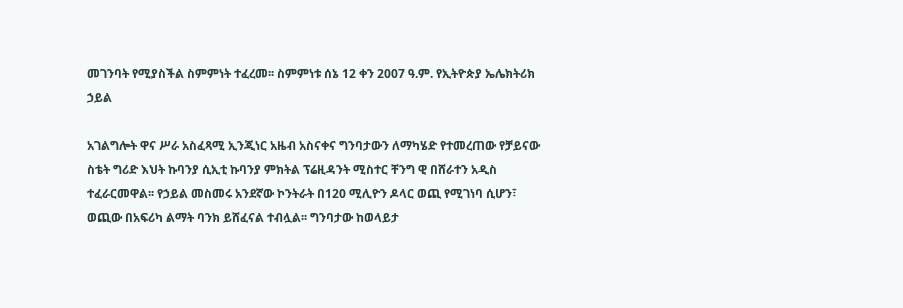መገንባት የሚያስችል ስምምነት ተፈረመ፡፡ ስምምነቱ ሰኔ 12 ቀን 2007 ዓ.ም. የኢትዮጵያ ኤሌክትሪክ ኃይል

አገልግሎት ዋና ሥራ አስፈጻሚ ኢንጂነር አዜብ አስናቀና ግንባታውን ለማካሄድ የተመረጠው የቻይናው ስቴት ግሪድ እህት ኩባንያ ሲኢቲ ኩባንያ ምክትል ፕሬዚዳንት ሚስተር ቸንግ ዊ በሸራተን አዲስ ተፈራርመዋል፡፡ የኃይል መስመሩ አንደኛው ኮንትራት በ120 ሚሊዮን ዶላር ወጪ የሚገነባ ሲሆን፣ ወጪው በአፍሪካ ልማት ባንክ ይሸፈናል ተብሏል፡፡ ግንባታው ከወላይታ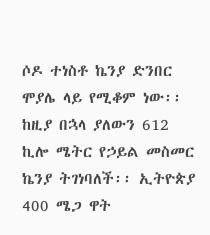ሶዶ ተነስቶ ኬንያ ድንበር ሞያሌ ላይ የሚቆም ነው፡፡ ከዚያ በኋላ ያለውን 612 ኪሎ ሜትር የኃይል መስመር ኬንያ ትገነባለች፡፡ ኢትዮጵያ 400 ሜጋ ዋት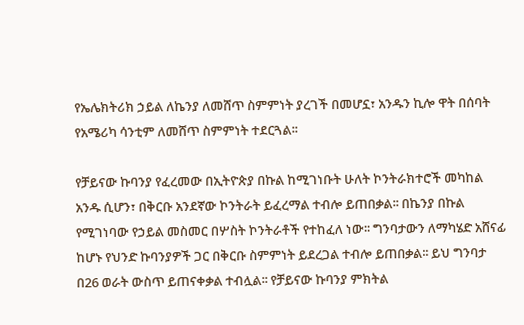የኤሌክትሪክ ኃይል ለኬንያ ለመሸጥ ስምምነት ያረገች በመሆኗ፣ አንዱን ኪሎ ዋት በሰባት የአሜሪካ ሳንቲም ለመሸጥ ስምምነት ተደርጓል፡፡

የቻይናው ኩባንያ የፈረመው በኢትዮጵያ በኩል ከሚገነቡት ሁለት ኮንትራክተሮች መካከል አንዱ ሲሆን፣ በቅርቡ አንደኛው ኮንትራት ይፈረማል ተብሎ ይጠበቃል፡፡ በኬንያ በኩል የሚገነባው የኃይል መስመር በሦስት ኮንትራቶች የተከፈለ ነው፡፡ ግንባታውን ለማካሄድ አሸናፊ ከሆኑ የህንድ ኩባንያዎች ጋር በቅርቡ ስምምነት ይደረጋል ተብሎ ይጠበቃል፡፡ ይህ ግንባታ በ26 ወራት ውስጥ ይጠናቀቃል ተብሏል፡፡ የቻይናው ኩባንያ ምክትል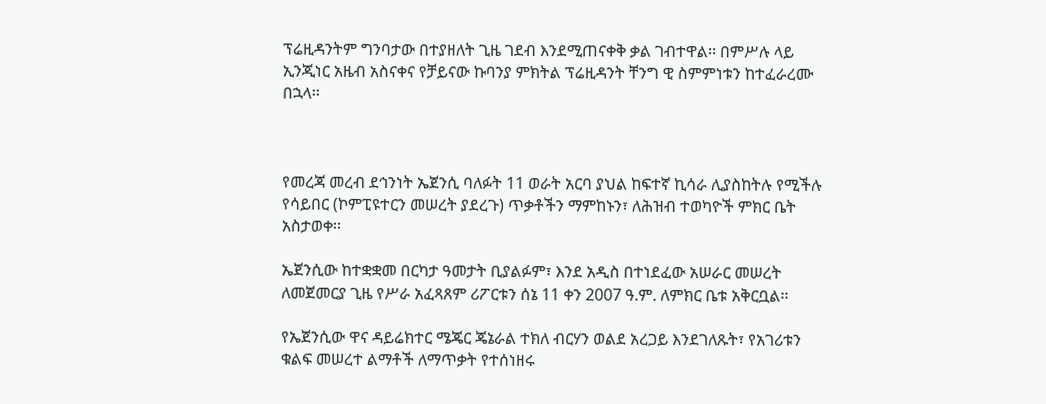ፕሬዚዳንትም ግንባታው በተያዘለት ጊዜ ገደብ እንደሚጠናቀቅ ቃል ገብተዋል፡፡ በምሥሉ ላይ ኢንጂነር አዜብ አስናቀና የቻይናው ኩባንያ ምክትል ፕሬዚዳንት ቸንግ ዊ ስምምነቱን ከተፈራረሙ በኋላ፡፡



የመረጃ መረብ ደኅንነት ኤጀንሲ ባለፉት 11 ወራት አርባ ያህል ከፍተኛ ኪሳራ ሊያስከትሉ የሚችሉ የሳይበር (ኮምፒዩተርን መሠረት ያደረጉ) ጥቃቶችን ማምከኑን፣ ለሕዝብ ተወካዮች ምክር ቤት አስታወቀ፡፡

ኤጀንሲው ከተቋቋመ በርካታ ዓመታት ቢያልፉም፣ እንደ አዲስ በተነደፈው አሠራር መሠረት ለመጀመርያ ጊዜ የሥራ አፈጻጸም ሪፖርቱን ሰኔ 11 ቀን 2007 ዓ.ም. ለምክር ቤቱ አቅርቧል፡፡

የኤጀንሲው ዋና ዳይሬክተር ሜጄር ጄኔራል ተክለ ብርሃን ወልደ አረጋይ እንደገለጹት፣ የአገሪቱን ቁልፍ መሠረተ ልማቶች ለማጥቃት የተሰነዘሩ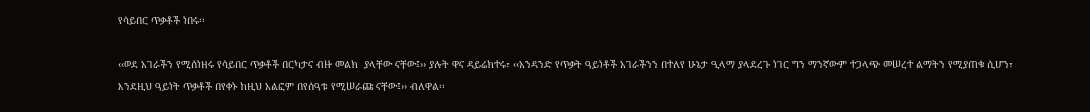የሳይበር ጥቃቶች ነበሩ፡፡

‹‹ወደ አገራችን የሚሰነዘሩ የሳይበር ጥቃቶች በርካታና ብዙ መልክ  ያላቸው ናቸው፤›› ያሉት ዋና ዳይሬክተሩ፣ ‹‹አንዳንድ የጥቃት ዓይነቶች አገራችንን በተለየ ሁኔታ ዒላማ ያላደረጉ ነገር ግን ማንኛውም ተጋላጭ መሠረተ ልማትን የሚያጠቁ ሲሆን፣ እንደዚህ ዓይነት ጥቃቶች በየቀኑ ከዚህ አልፎም በየሰዓቱ የሚሠራጩ ናቸው፤›› ብለዋል፡፡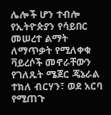ሌሎች ሆን ተብሎ የኢትዮጵያን የሳይበር መሠረተ ልማት ለማጥቃት የሚለቀቁ ቫይረሶች መኖራቸውን የገለጹት ሜጀር ጄኔራል ተክለ ብርሃን፣ ወደ አርባ የሚጠጉ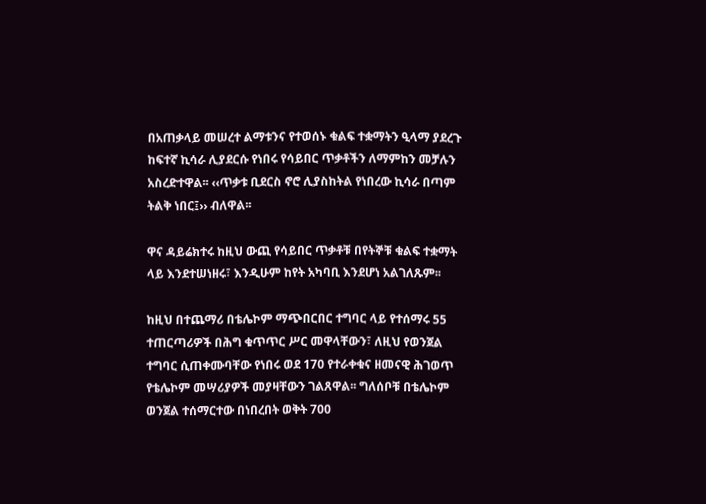በአጠቃላይ መሠረተ ልማቱንና የተወሰኑ ቁልፍ ተቋማትን ዒላማ ያደረጉ ከፍተኛ ኪሳራ ሊያደርሱ የነበሩ የሳይበር ጥቃቶችን ለማምከን መቻሉን አስረድተዋል፡፡ ‹‹ጥቃቱ ቢደርስ ኖሮ ሊያስከትል የነበረው ኪሳራ በጣም ትልቅ ነበር፤›› ብለዋል፡፡

ዋና ዳይሬክተሩ ከዚህ ውጪ የሳይበር ጥቃቶቹ በየትኞቹ ቁልፍ ተቋማት ላይ እንደተሠነዘሩ፣ እንዲሁም ከየት አካባቢ እንደሆነ አልገለጹም፡፡

ከዚህ በተጨማሪ በቴሌኮም ማጭበርበር ተግባር ላይ የተሰማሩ 55 ተጠርጣሪዎች በሕግ ቁጥጥር ሥር መዋላቸውን፣ ለዚህ የወንጀል ተግባር ሲጠቀሙባቸው የነበሩ ወደ 170 የተራቀቁና ዘመናዊ ሕገወጥ የቴሌኮም መሣሪያዎች መያዛቸውን ገልጸዋል፡፡ ግለሰቦቹ በቴሌኮም ወንጀል ተሰማርተው በነበረበት ወቅት 700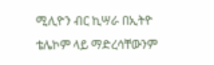ሚሊዮን ብር ኪሣራ በኢትዮ ቴሌኮም ላይ ማድረሳቸውንም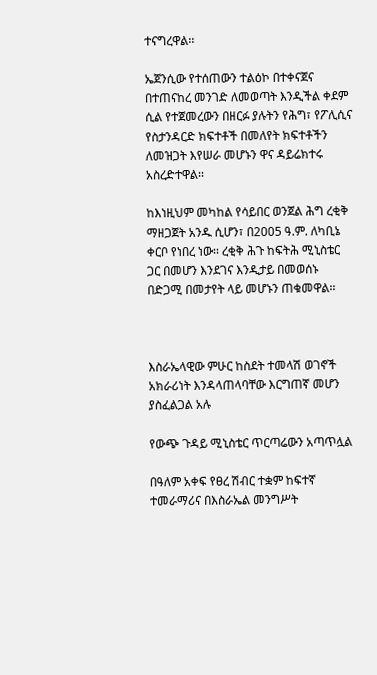ተናግረዋል፡፡

ኤጀንሲው የተሰጠውን ተልዕኮ በተቀናጀና በተጠናከረ መንገድ ለመወጣት እንዲችል ቀደም ሲል የተጀመረውን በዘርፉ ያሉትን የሕግ፣ የፖሊሲና የስታንዳርድ ክፍተቶች በመለየት ክፍተቶችን ለመዝጋት እየሠራ መሆኑን ዋና ዳይሬክተሩ አስረድተዋል፡፡

ከእነዚህም መካከል የሳይበር ወንጀል ሕግ ረቂቅ ማዘጋጀት አንዱ ሲሆን፣ በ2005 ዓ.ም. ለካቢኔ ቀርቦ የነበረ ነው፡፡ ረቂቅ ሕጉ ከፍትሕ ሚኒስቴር ጋር በመሆን እንደገና እንዲታይ በመወሰኑ በድጋሚ በመታየት ላይ መሆኑን ጠቁመዋል፡፡



እስራኤላዊው ምሁር ከስደት ተመላሽ ወገኖች አክራሪነት እንዳላጠላባቸው እርግጠኛ መሆን ያስፈልጋል አሉ

የውጭ ጉዳይ ሚኒስቴር ጥርጣሬውን አጣጥሏል

በዓለም አቀፍ የፀረ ሽብር ተቋም ከፍተኛ ተመራማሪና በእስራኤል መንግሥት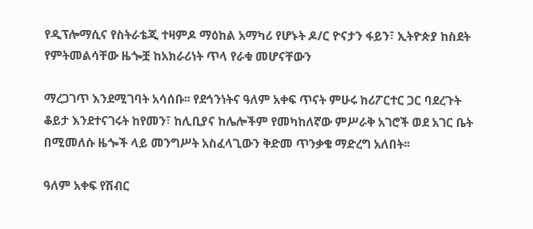የዲፕሎማሲና የስትራቴጂ ተዛምዶ ማዕከል አማካሪ የሆኑት ዶ/ር ዮናታን ፋይን፣ ኢትዮጵያ ከስደት የምትመልሳቸው ዜጐቿ ከአክራሪነት ጥላ የራቁ መሆናቸውን

ማረጋገጥ እንደሚገባት አሳሰቡ፡፡ የደኅንነትና ዓለም አቀፍ ጥናት ምሁሩ ከሪፖርተር ጋር ባደረጉት ቆይታ እንደተናገሩት ከየመን፣ ከሊቢያና ከሌሎችም የመካከለኛው ምሥራቅ አገሮች ወደ አገር ቤት በሚመለሱ ዜጐች ላይ መንግሥት አስፈላጊውን ቅድመ ጥንቃቄ ማድረግ አለበት፡፡

ዓለም አቀፍ የሽብር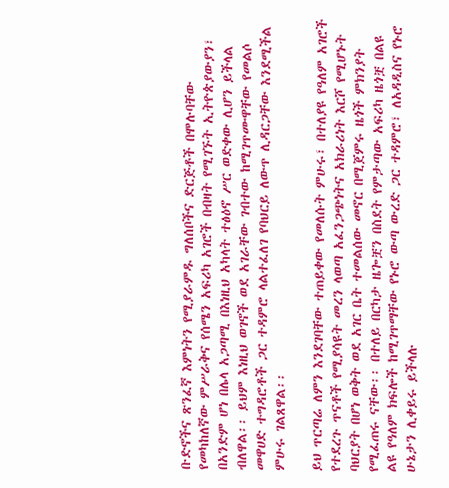ቡድኖችና ጽንፈኛ እምነትን የሚያራምዱ ግለሰቦችና ድርጅቶች በሞሉባቸው የመካከለኛው ምሥራቅና የሰሜን አፍሪካ አገሮች በብዛት የሚገኙት ኢትዮጵያውያን፣ በአንድም ሆነ በሌላ አጋጣሚ በእነዚህ አካላት ተፅዕኖ ሥር ወድቀው ሊሆን ይችላል ብለዋል፡፡ ይህም እነዚህ ወገኖች ወደ አገራቸው ገብተው ከሚገጥሙዋቸው የመልሶ መዋሀድ ተግዳሮቶች ጋር ተዳምሮ ላልተፈለገ የባህርይ ለውጥ ሊዳርጋቸው እንደሚችል ምሁሩ ገልጸዋል፡፡

ይህ ጥርጣሬ ለምን እንደገባቸው ተጠይቀው የመለሱት ምሁሩ፣ በተለያዩ የዓለም አገሮች የተደረጉ ጥናቶች የሚያሳዩት መረን ላወጣ አፈንጋጭነትና አክራሪነት እርሾ የሚሆኑት ባህርያት በሆነ ወቅት ወደ አገር ቤት ተመልሰው መኖር በሚጀምሩ ዜጎች ምክንያት የሚፈጠሩ ናቸው፡፡ በተለይ በርካታ ዜጐቿን በስደት የምታጣው አፍሪካ ዜጎቿ በልዩ ልዩ የዓለም ክፍሎች ከሚገጥማቸው የኑሮ ውጣ ውረድ ጋር ተዳምሮ፣ ለአዳዲስና የኑሮ ሁኔታን ሊቀይሩ ይችላሉ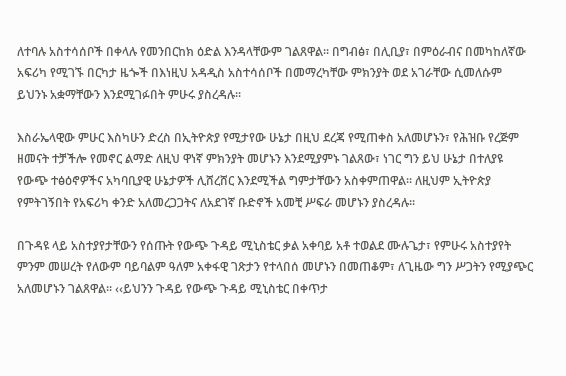ለተባሉ አስተሳሰቦች በቀላሉ የመንበርከክ ዕድል እንዳላቸውም ገልጸዋል፡፡ በግብፅ፣ በሊቢያ፣ በምዕራብና በመካከለኛው አፍሪካ የሚገኙ በርካታ ዜጐች በእነዚህ አዳዲስ አስተሳሰቦች በመማረካቸው ምክንያት ወደ አገራቸው ሲመለሱም ይህንኑ አቋማቸውን እንደሚገፉበት ምሁሩ ያስረዳሉ፡፡

እስራኤላዊው ምሁር እስካሁን ድረስ በኢትዮጵያ የሚታየው ሁኔታ በዚህ ደረጃ የሚጠቀስ አለመሆኑን፣ የሕዝቡ የረጅም ዘመናት ተቻችሎ የመኖር ልማድ ለዚህ ዋነኛ ምክንያት መሆኑን እንደሚያምኑ ገልጸው፣ ነገር ግን ይህ ሁኔታ በተለያዩ የውጭ ተፅዕኖዎችና አካባቢያዊ ሁኔታዎች ሊሸረሸር እንደሚችል ግምታቸውን አስቀምጠዋል፡፡ ለዚህም ኢትዮጵያ የምትገኝበት የአፍሪካ ቀንድ አለመረጋጋትና ለአደገኛ ቡድኖች አመቺ ሥፍራ መሆኑን ያስረዳሉ፡፡

በጉዳዩ ላይ አስተያየታቸውን የሰጡት የውጭ ጉዳይ ሚኒስቴር ቃል አቀባይ አቶ ተወልደ ሙሉጌታ፣ የምሁሩ አስተያየት ምንም መሠረት የለውም ባይባልም ዓለም አቀፋዊ ገጽታን የተላበሰ መሆኑን በመጠቆም፣ ለጊዜው ግን ሥጋትን የሚያጭር አለመሆኑን ገልጸዋል፡፡ ‹‹ይህንን ጉዳይ የውጭ ጉዳይ ሚኒስቴር በቀጥታ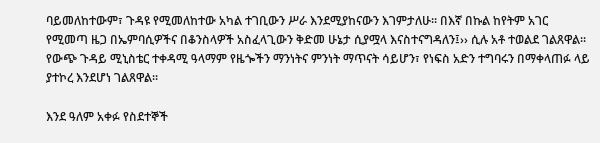ባይመለከተውም፣ ጉዳዩ የሚመለከተው አካል ተገቢውን ሥራ እንደሚያከናውን እገምታለሁ፡፡ በእኛ በኩል ከየትም አገር የሚመጣ ዜጋ በኤምባሲዎችና በቆንስላዎች አስፈላጊውን ቅድመ ሁኔታ ሲያሟላ እናስተናግዳለን፤›› ሲሉ አቶ ተወልደ ገልጸዋል፡፡ የውጭ ጉዳይ ሚኒስቴር ተቀዳሚ ዓላማም የዜጐችን ማንነትና ምንነት ማጥናት ሳይሆን፣ የነፍስ አድን ተግባሩን በማቀላጠፉ ላይ ያተኮረ እንደሆነ ገልጸዋል፡፡

እንደ ዓለም አቀፉ የስደተኞች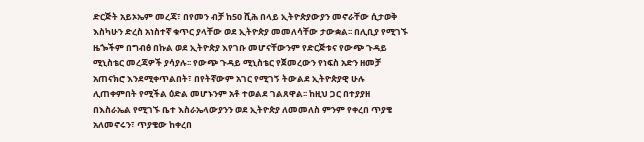ድርጅት አይኦኤም መረጃ፣ በየመን ብቻ ከ50 ሺሕ በላይ ኢትዮጵያውያን መኖራቸው ሲታወቅ እስካሁን ድረስ አነስተኛ ቁጥር ያላቸው ወደ ኢትዮጵያ መመለሳቸው ታውቋል፡፡ በሊቢያ የሚገኙ ዜጐችም በግብፅ በኩል ወደ ኢትዮጵያ እየገቡ መሆናቸውንም የድርጅቱና የውጭ ጉዳይ ሚኒስቴር መረጃዎች ያሳያሉ፡፡ የውጭ ጉዳይ ሚኒስቴር የጀመረውን የነፍስ አድን ዘመቻ አጠናክሮ እንደሚቀጥልበት፣ በየትኛውም አገር የሚገኝ ትውልደ ኢትዮጵያዊ ሁሉ ሊጠቀምበት የሚችል ዕድል መሆኑንም አቶ ተወልደ ገልጸዋል፡፡ ከዚህ ጋር በተያያዘ በእስራኤል የሚገኙ ቤተ እስራኤላውያንን ወደ ኢትዮጵያ ለመመለስ ምንም የቀረበ ጥያቄ አለመኖሩን፣ ጥያቄው ከቀረበ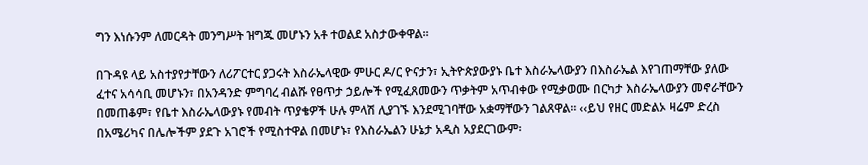ግን እነሱንም ለመርዳት መንግሥት ዝግጁ መሆኑን አቶ ተወልደ አስታውቀዋል፡፡

በጉዳዩ ላይ አስተያየታቸውን ለሪፖርተር ያጋሩት እስራኤላዊው ምሁር ዶ/ር ዮናታን፣ ኢትዮጵያውያኑ ቤተ እስራኤላውያን በእስራኤል እየገጠማቸው ያለው ፈተና አሳሳቢ መሆኑን፣ በአንዳንድ ምግባረ ብልሹ የፀጥታ ኃይሎች የሚፈጸመውን ጥቃትም አጥብቀው የሚቃወሙ በርካታ እስራኤላውያን መኖራቸውን በመጠቆም፣ የቤተ እስራኤላውያኑ የመብት ጥያቄዎች ሁሉ ምላሽ ሊያገኙ እንደሚገባቸው አቋማቸውን ገልጸዋል፡፡ ‹‹ይህ የዘር መድልኦ ዛሬም ድረስ በአሜሪካና በሌሎችም ያደጉ አገሮች የሚስተዋል በመሆኑ፣ የእስራኤልን ሁኔታ አዲስ አያደርገውም፡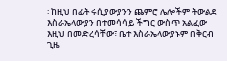፡ ከዚህ በፊት ሩሲያውያንን ጨምሮ ሌሎችም ትውልደ እስራኤላውያን በተመሳሳይ ችግር ውስጥ አልፈው እዚህ በመድረሳቸው፣ ቤተ እስራኤላውያኑም በቅርብ ጊዜ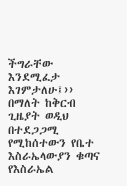ችግራቸው እንደሚፈታ እገምታለሁ፤›› በማለት ከቅርብ ጊዜያት ወዲህ በተደጋጋሚ የሚከሰተውን የቤተ እስራኤላውያን ቁጣና የእስራኤል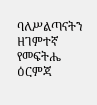ባለሥልጣናትን ዘገምተኛ የመፍትሔ ዕርምጃ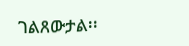ገልጸውታል፡፡